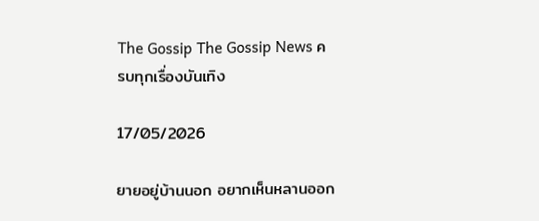The Gossip The Gossip News ครบทุกเรื่องบันเทิง

17/05/2026

ยายอยู่บ้านนอก อยากเห็นหลานออก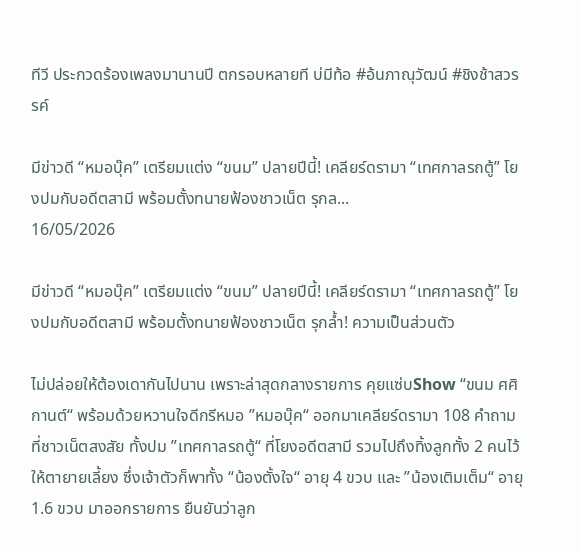ทีวี ประกวดร้องเพลงมานานปี ตกรอบหลายที บ่มีท้อ #อ้นภาณุวัฒน์ #ชิงช้าสวรรค์

มีข่าวดี “หมอบุ๊ค” เตรียมแต่ง “ขนม” ปลายปีนี้! เคลียร์ดรามา “เทศกาลรถตู้” โยงปมกับอดีตสามี พร้อมตั้งทนายฟ้องชาวเน็ต รุกล...
16/05/2026

มีข่าวดี “หมอบุ๊ค” เตรียมแต่ง “ขนม” ปลายปีนี้! เคลียร์ดรามา “เทศกาลรถตู้” โยงปมกับอดีตสามี พร้อมตั้งทนายฟ้องชาวเน็ต รุกล้ำ! ความเป็นส่วนตัว

ไม่ปล่อยให้ต้องเดากันไปนาน เพราะล่าสุดกลางรายการ คุยแซ่บShow “ขนม ศศิกานต์“ พร้อมด้วยหวานใจดีกรีหมอ ”หมอบุ๊ค“ ออกมาเคลียร์ดรามา 108 คำถามที่ชาวเน็ตสงสัย ทั้งปม ”เทศกาลรถตู้“ ที่โยงอดีตสามี รวมไปถึงทิ้งลูกทั้ง 2 คนไว้ให้ตายายเลี้ยง ซึ่งเจ้าตัวก็พาทั้ง “น้องตั้งใจ“ อายุ 4 ขวบ และ ”น้องเติมเต็ม“ อายุ 1.6 ขวบ มาออกรายการ ยืนยันว่าลูก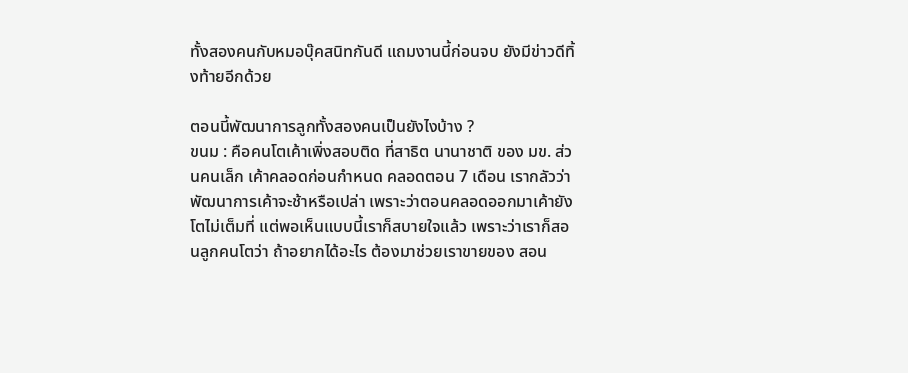ทั้งสองคนกับหมอบุ๊คสนิทกันดี แถมงานนี้ก่อนจบ ยังมีข่าวดีทิ้งท้ายอีกด้วย

ตอนนี้พัฒนาการลูกทั้งสองคนเป็นยังไงบ้าง ?
ขนม : คือคนโตเค้าเพิ่งสอบติด ที่สาธิต นานาชาติ ของ มข. ส่วนคนเล็ก เค้าคลอดก่อนกำหนด คลอดตอน 7 เดือน เรากลัวว่าพัฒนาการเค้าจะช้าหรือเปล่า เพราะว่าตอนคลอดออกมาเค้ายังโตไม่เต็มที่ แต่พอเห็นแบบนี้เราก็สบายใจแล้ว เพราะว่าเราก็สอนลูกคนโตว่า ถ้าอยากได้อะไร ต้องมาช่วยเราขายของ สอน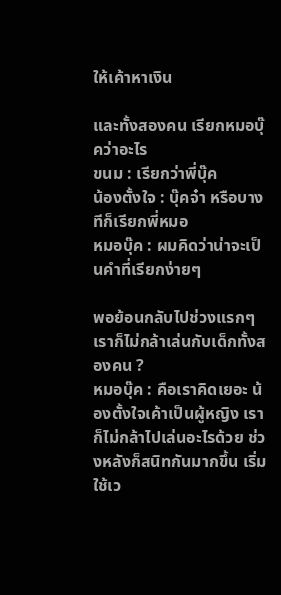ให้เค้าหาเงิน

และทั้งสองคน เรียกหมอบุ๊คว่าอะไร
ขนม : เรียกว่าพี่บุ๊ค
น้องตั้งใจ : บุ๊คจ๋า หรือบางทีก็เรียกพี่หมอ
หมอบุ๊ค : ผมคิดว่าน่าจะเป็นคำที่เรียกง่ายๆ

พอย้อนกลับไปช่วงแรกๆเราก็ไม่กล้าเล่นกับเด็กทั้งสองคน ?
หมอบุ๊ค : คือเราคิดเยอะ น้องตั้งใจเค้าเป็นผู้หญิง เราก็ไม่กล้าไปเล่นอะไรด้วย ช่วงหลังก็สนิทกันมากขึ้น เริ่มใช้เว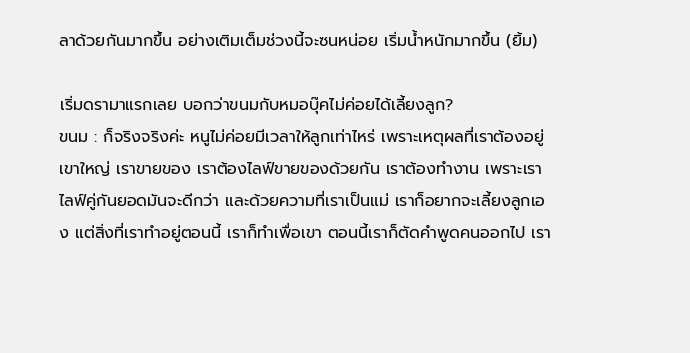ลาด้วยกันมากขึ้น อย่างเติมเต็มช่วงนี้จะซนหน่อย เริ่มน้ำหนักมากขึ้น (ยิ้ม)

เริ่มดรามาแรกเลย บอกว่าขนมกับหมอบุ๊คไม่ค่อยได้เลี้ยงลูก?
ขนม : ก็จริงจริงค่ะ หนูไม่ค่อยมีเวลาให้ลูกเท่าไหร่ เพราะเหตุผลที่เราต้องอยู่เขาใหญ่ เราขายของ เราต้องไลฟ์ขายของด้วยกัน เราต้องทำงาน เพราะเราไลฟ์คู่กันยอดมันจะดีกว่า และด้วยความที่เราเป็นแม่ เราก็อยากจะเลี้ยงลูกเอง แต่สิ่งที่เราทำอยู่ตอนนี้ เราก็ทำเพื่อเขา ตอนนี้เราก็ตัดคำพูดคนออกไป เรา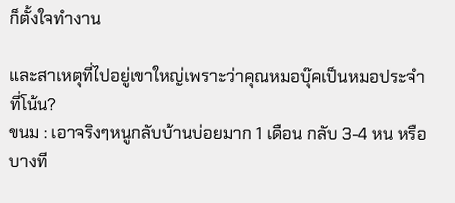ก็ตั้งใจทำงาน

และสาเหตุที่ไปอยู่เขาใหญ่เพราะว่าคุณหมอบุ๊คเป็นหมอประจำที่โน้น?
ขนม : เอาจริงๆหนูกลับบ้านบ่อยมาก 1 เดือน กลับ 3-4 หน หรือบางที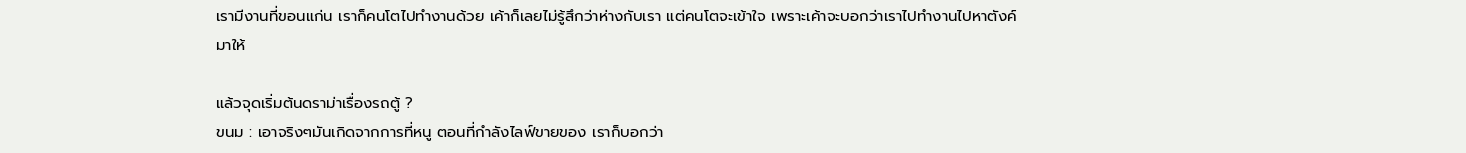เรามีงานที่ขอนแก่น เราก็คนโตไปทำงานด้วย เค้าก็เลยไม่รู้สึกว่าห่างกับเรา แต่คนโตจะเข้าใจ เพราะเค้าจะบอกว่าเราไปทำงานไปหาตังค์มาให้

แล้วจุดเริ่มต้นดราม่าเรื่องรถตู้ ?
ขนม : เอาจริงๆมันเกิดจากการที่หนู ตอนที่กำลังไลฟ์ขายของ เราก็บอกว่า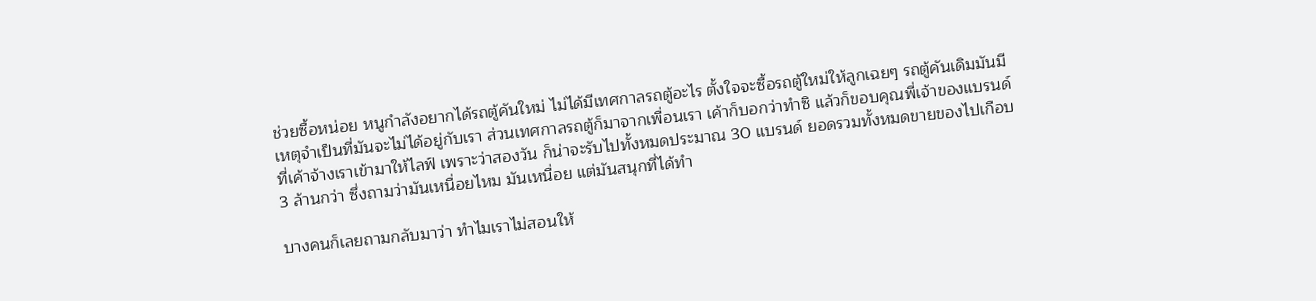ช่วยซื้อหน่อย หนูกำลังอยากได้รถตู้คันใหม่ ไม่ได้มีเทศกาลรถตู้อะไร ตั้งใจจะซื้อรถตู้ใหม่ให้ลูกเฉยๆ รถตู้คันเดิมมันมีเหตุจำเป็นที่มันจะไม่ได้อยู่กับเรา ส่วนเทศกาลรถตู้ก็มาจากเพื่อนเรา เค้าก็บอกว่าทำซิ แล้วก็ขอบคุณพี่เจ้าของแบรนด์ที่เค้าจ้างเราเข้ามาให้ไลฟ์ เพราะว่าสองวัน ก็น่าจะรับไปทั้งหมดประมาณ 30 แบรนด์ ยอดรวมทั้งหมดขายของไปเกือบ 3 ล้านกว่า ซึ่งถามว่ามันเหนื่อยไหม มันเหนื่อย แต่มันสนุกที่ได้ทำ

บางคนก็เลยถามกลับมาว่า ทำไมเราไม่สอนให้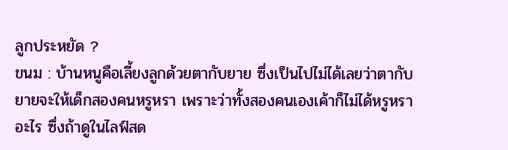ลูกประหยัด ?
ขนม : บ้านหนูคือเลี้ยงลูกด้วยตากับยาย ซึ่งเป็นไปไม่ได้เลยว่าตากับยายจะให้เด็กสองคนหรูหรา เพราะว่าทั้งสองคนเองเค้าก็ไม่ได้หรูหราอะไร ซึ่งถ้าดูในไลฟ์สด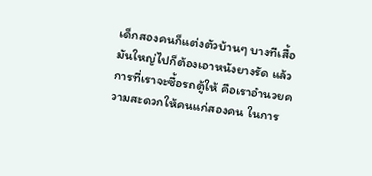เด็กสองคนก็แต่งตัวบ้านๆ บางทีเสื้อมันใหญ่ไปก็ต้องเอาหนังยางรัด แล้วการที่เราจะซื้อรถตู้ให้ คือเราอำนวยความสะดวกให้คนแก่สองคน ในการ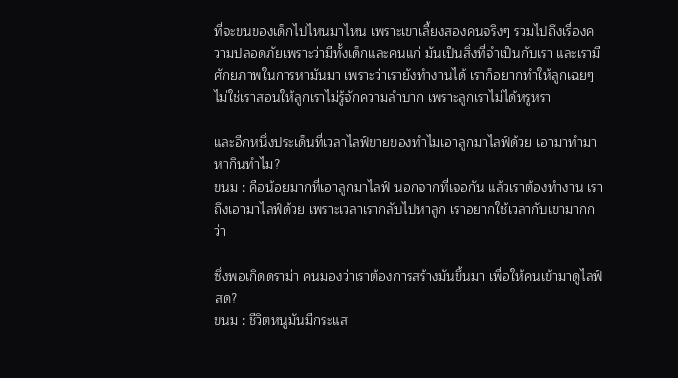ที่จะขนของเด็กไปไหนมาไหน เพราะเขาเลี้ยงสองคนจริงๆ รวมไปถึงเรื่องความปลอดภัยเพราะว่ามีทั้งเด็กและคนแก่ มันเป็นสิ่งที่จำเป็นกับเรา และเรามีศักยภาพในการหามันมา เพราะว่าเรายังทำงานได้ เราก็อยากทำให้ลูกเฉยๆ ไม่ใช่เราสอนให้ลูกเราไม่รู้จักความลำบาก เพราะลูกเราไม่ได้หรูหรา

และอีกหนึ่งประเด็นที่เวลาไลฟ์ขายของทำไมเอาลูกมาไลฟ์ด้วย เอามาทำมาหากินทำไม?
ขนม : คือน้อยมากที่เอาลูกมาไลฟ์ นอกจากที่เจอกัน แล้วเราต้องทำงาน เราถึงเอามาไลฟ์ด้วย เพราะเวลาเรากลับไปหาลูก เราอยากใช้เวลากับเขามากกว่า

ซึ่งพอเกิดดราม่า คนมองว่าเราต้องการสร้างมันขึ้นมา เพื่อให้คนเข้ามาดูไลฟ์สด?
ขนม : ชีวิตหนูมันมีกระแส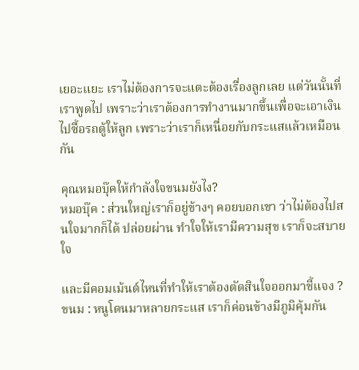เยอะแยะ เราไม่ต้องการจะแตะต้องเรื่องลูกเลย แต่วันนั้นที่เราพูดไป เพราะว่าเราต้องการทำงานมากขึ้นเพื่อจะเอาเงินไปซื้อรถตู้ให้ลูก เพราะว่าเราก็เหนื่อยกับกระแสแล้วเหมือนกัน

คุณหมอบุ๊คให้กำลังใจขนมยังไง?
หมอบุ๊ค : ส่วนใหญ่เราก็อยู่ข้างๆ คอยบอกเขา ว่าไม่ต้องไปสนใจมากก็ได้ ปล่อยผ่าน ทำใจให้เรามีความสุข เราก็จะสบายใจ

และมีคอมเม้นต์ไหนที่ทำให้เราต้องตัดสินใจออกมาชี้แจง ?
ขนม : หนูโดนมาหลายกระแส เราก็ค่อนข้างมีภูมิคุ้มกัน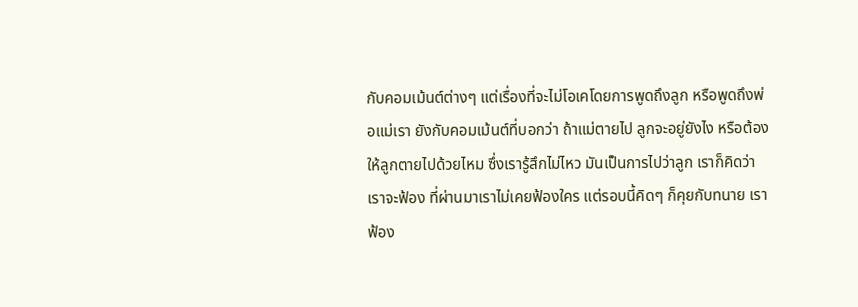กับคอมเม้นต์ต่างๆ แต่เรื่องที่จะไม่โอเคโดยการพูดถึงลูก หรือพูดถึงพ่อแม่เรา ยังกับคอมเม้นต์ที่บอกว่า ถ้าแม่ตายไป ลูกจะอยู่ยังไง หรือต้องให้ลูกตายไปด้วยไหม ซึ่งเรารู้สึกไม่ไหว มันเป็นการไปว่าลูก เราก็คิดว่า เราจะฟ้อง ที่ผ่านมาเราไม่เคยฟ้องใคร แต่รอบนี้คิดๆ ก็คุยกับทนาย เราฟ้อง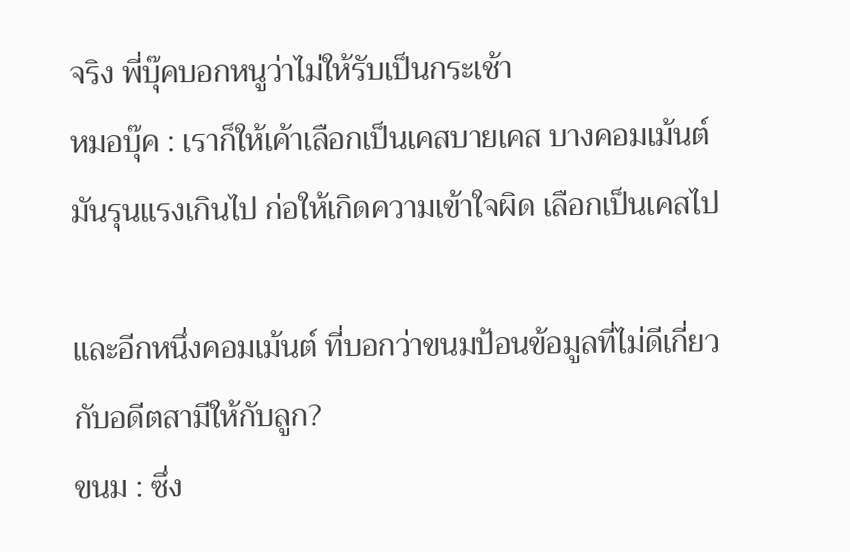จริง พี่บุ๊คบอกหนูว่าไม่ให้รับเป็นกระเช้า
หมอบุ๊ค : เราก็ให้เค้าเลือกเป็นเคสบายเคส บางคอมเม้นต์มันรุนแรงเกินไป ก่อให้เกิดความเข้าใจผิด เลือกเป็นเคสไป

และอีกหนึ่งคอมเม้นต์ ที่บอกว่าขนมป้อนข้อมูลที่ไม่ดีเกี่ยวกับอดีตสามีให้กับลูก?
ขนม : ซึ่ง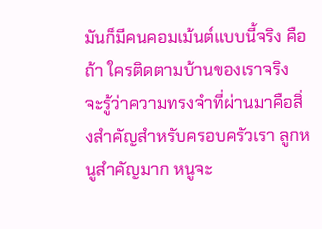มันก็มีคนคอมเม้นต์แบบนี้จริง คือถ้า ใครติดตามบ้านของเราจริง จะรู้ว่าความทรงจำที่ผ่านมาคือสิ่งสำคัญสำหรับครอบครัวเรา ลูกหนูสำคัญมาก หนูจะ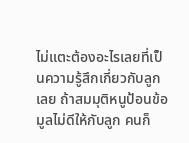ไม่แตะต้องอะไรเลยที่เป็นความรู้สึกเกี่ยวกับลูกเลย ถ้าสมมุติหนูป้อนข้อมูลไม่ดีให้กับลูก คนก็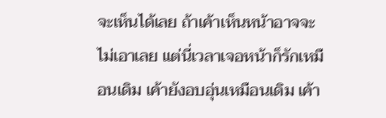จะเห็นได้เลย ถ้าเค้าเห็นหน้าอาจจะไม่เอาเลย แต่นี่เวลาเจอหน้าก็รักเหมือนเดิม เค้ายังอบอุ่นเหมือนเดิม เค้า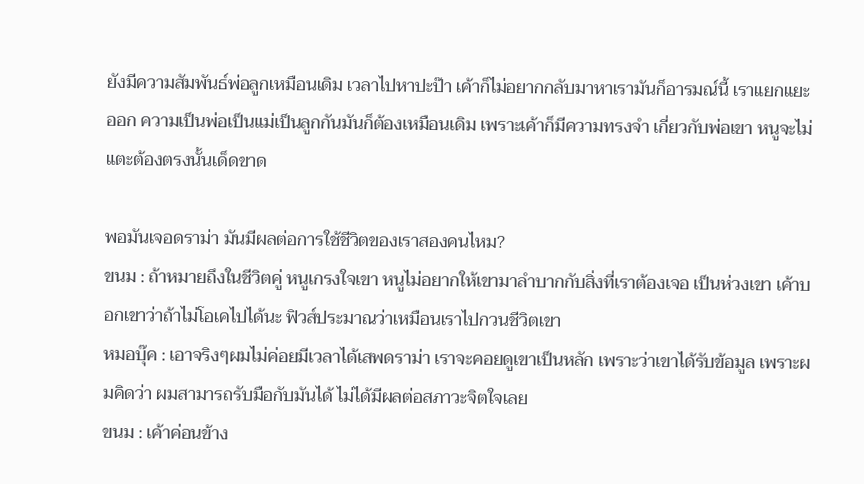ยังมีความสัมพันธ์พ่อลูกเหมือนเดิม เวลาไปหาปะป๊า เค้าก็ไม่อยากกลับมาหาเรามันก็อารมณ์นี้ เราแยกแยะออก ความเป็นพ่อเป็นแม่เป็นลูกกันมันก็ต้องเหมือนเดิม เพราะเค้าก็มีความทรงจำ เกี่ยวกับพ่อเขา หนูจะไม่แตะต้องตรงนั้นเด็ดขาด

พอมันเจอดราม่า มันมีผลต่อการใช้ชีวิตของเราสองคนไหม?
ขนม : ถ้าหมายถึงในชีวิตคู่ หนูเกรงใจเขา หนูไม่อยากให้เขามาลำบากกับสิ่งที่เราต้องเจอ เป็นห่วงเขา เค้าบอกเขาว่าถ้าไม่โอเคไปได้นะ ฟิวส์ประมาณว่าเหมือนเราไปกวนชีวิตเขา
หมอบุ๊ค : เอาจริงๆผมไม่ค่อยมีเวลาได้เสพดราม่า เราจะคอยดูเขาเป็นหลัก เพราะว่าเขาได้รับข้อมูล เพราะผมคิดว่า ผมสามารถรับมือกับมันได้ ไม่ได้มีผลต่อสภาวะจิตใจเลย
ขนม : เค้าค่อนข้าง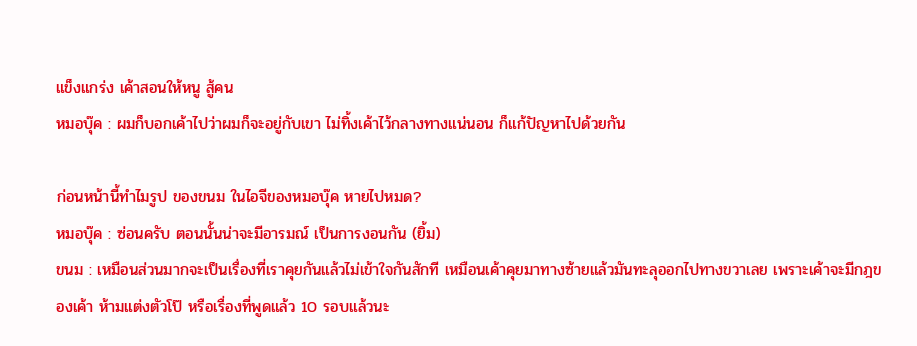แข็งแกร่ง เค้าสอนให้หนู สู้คน
หมอบุ๊ค : ผมก็บอกเค้าไปว่าผมก็จะอยู่กับเขา ไม่ทิ้งเค้าไว้กลางทางแน่นอน ก็แก้ปัญหาไปด้วยกัน

ก่อนหน้านี้ทำไมรูป ของขนม ในไอจีของหมอบุ๊ค หายไปหมด?
หมอบุ๊ค : ซ่อนครับ ตอนนั้นน่าจะมีอารมณ์ เป็นการงอนกัน (ยิ้ม)
ขนม : เหมือนส่วนมากจะเป็นเรื่องที่เราคุยกันแล้วไม่เข้าใจกันสักที เหมือนเค้าคุยมาทางซ้ายแล้วมันทะลุออกไปทางขวาเลย เพราะเค้าจะมีกฎของเค้า ห้ามแต่งตัวโป๊ หรือเรื่องที่พูดแล้ว 10 รอบแล้วนะ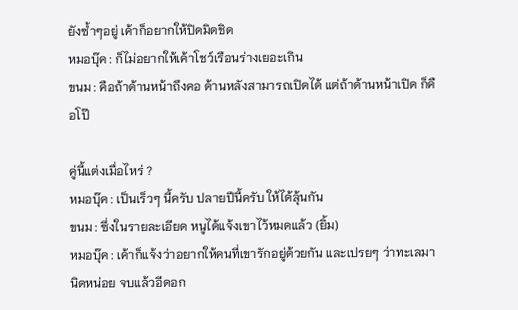ยังซ้ำๆอยู่ เค้าก็อยากให้ปิดมิดชิด
หมอบุ๊ค : ก็ไม่อยากให้เค้าโชว์เรือนร่างเยอะเกิน
ขนม : คือถ้าด้านหน้าถึงคอ ด้านหลังสามารถเปิดได้ แต่ถ้าด้านหน้าเปิด ก็คือโป๊

คู่นี้แต่งเมื่อไหร่ ?
หมอบุ๊ค : เป็นเร็วๆ นี้ครับ ปลายปีนี้ครับ ให้ได้ลุ้นกัน
ขนม : ซึ่งในรายละเอียด หนูได้แจ้งเขาไว้หมดแล้ว (ยิ้ม)
หมอบุ๊ค : เค้าก็แจ้งว่าอยากให้คนที่เขารักอยู่ด้วยกัน และเปรยๆ ว่าทะเลมานิดหน่อย จบแล้วอีดอก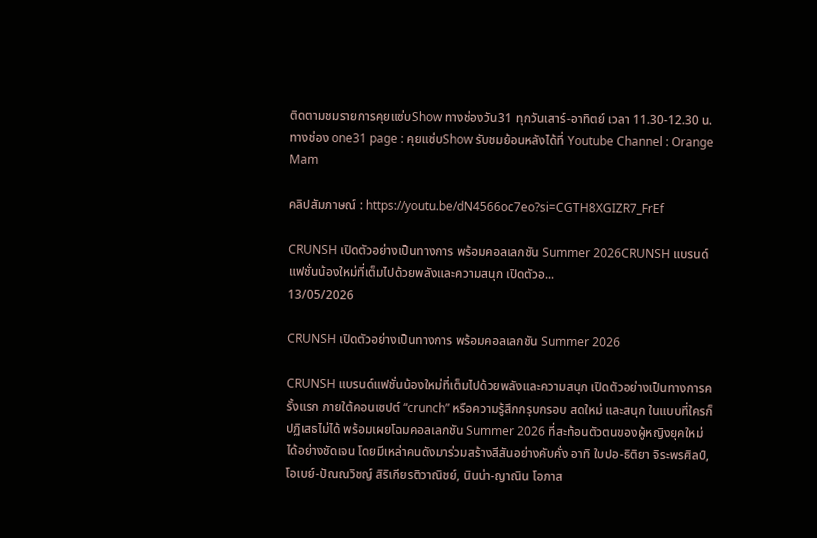ติดตามชมรายการคุยแซ่บShow ทางช่องวัน31 ทุกวันเสาร์-อาทิตย์ เวลา 11.30-12.30 น. ทางช่อง one31 page : คุยแซ่บShow รับชมย้อนหลังได้ที่ Youtube Channel : Orange Mam

คลิปสัมภาษณ์ : https://youtu.be/dN4566oc7eo?si=CGTH8XGIZR7_FrEf

CRUNSH เปิดตัวอย่างเป็นทางการ พร้อมคอลเลกชัน Summer 2026CRUNSH แบรนด์แฟชั่นน้องใหม่ที่เต็มไปด้วยพลังและความสนุก เปิดตัวอ...
13/05/2026

CRUNSH เปิดตัวอย่างเป็นทางการ พร้อมคอลเลกชัน Summer 2026

CRUNSH แบรนด์แฟชั่นน้องใหม่ที่เต็มไปด้วยพลังและความสนุก เปิดตัวอย่างเป็นทางการครั้งแรก ภายใต้คอนเซปต์ “crunch” หรือความรู้สึกกรุบกรอบ สดใหม่ และสนุก ในแบบที่ใครก็ปฏิเสธไม่ได้ พร้อมเผยโฉมคอลเลกชัน Summer 2026 ที่สะท้อนตัวตนของผู้หญิงยุคใหม่ได้อย่างชัดเจน โดยมีเหล่าคนดังมาร่วมสร้างสีสันอย่างคับคั่ง อาทิ ใบปอ-ธิติยา จิระพรศิลป์, โอเบย์-ปัณณวิชญ์ สิริเกียรติวาณิชย์, นินน่า-ญาณิน โอภาส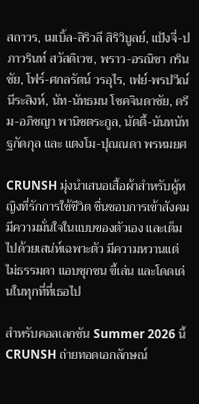สถาวร, เมเบิ้ล-สิริวลี สิริวิบูลย์, แป้งจี่-ปภาวรินท์ สวัสดิเวช, พราว-อรณิชา กรินชัย, โฟร์-ศกลรัตน์ วรอุไร, เฟย์-พรปวีณ์ นีระสิงห์, นัท-นัทธมน โชคจินดาชัย, ดรีม-อภิชญา พานิชตระกูล, นัตตี้-นันทนัท ฐกัดกุล และ แตงโม-ปุณณดา พรหมยศ

CRUNSH มุ่งนำเสนอเสื้อผ้าสำหรับผู้หญิงที่รักการใช้ชีวิต ชื่นชอบการเข้าสังคม มีความมั่นใจในแบบของตัวเอง และเต็มไปด้วยเสน่ห์เฉพาะตัว มีความหวานแต่ไม่ธรรมดา แอบซุกซน ขี้เล่น และโดดเด่นในทุกที่ที่เธอไป

สำหรับคอลเลกชัน Summer 2026 นี้ CRUNSH ถ่ายทอดเอกลักษณ์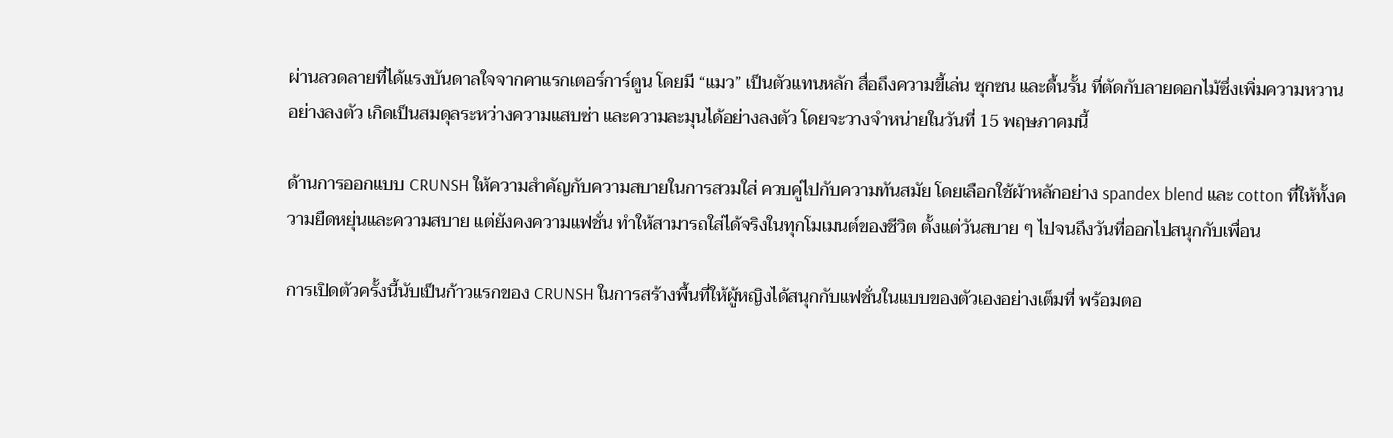ผ่านลวดลายที่ได้แรงบันดาลใจจากคาแรกเตอร์การ์ตูน โดยมี “แมว” เป็นตัวแทนหลัก สื่อถึงความขี้เล่น ซุกซน และดื้นรั้น ที่ตัดกับลายดอกไม้ซึ่งเพิ่มความหวานอย่างลงตัว เกิดเป็นสมดุลระหว่างความแสบซ่า และความละมุนได้อย่างลงตัว โดยจะวางจำหน่ายในวันที่ 15 พฤษภาคมนี้

ด้านการออกแบบ CRUNSH ให้ความสำคัญกับความสบายในการสวมใส่ ควบคู่ไปกับความทันสมัย โดยเลือกใช้ผ้าหลักอย่าง spandex blend และ cotton ที่ให้ทั้งความยืดหยุ่นและความสบาย แต่ยังคงความแฟชั่น ทำให้สามารถใส่ได้จริงในทุกโมเมนต์ของชีวิต ตั้งแต่วันสบาย ๆ ไปจนถึงวันที่ออกไปสนุกกับเพื่อน

การเปิดตัวครั้งนี้นับเป็นก้าวแรกของ CRUNSH ในการสร้างพื้นที่ให้ผู้หญิงได้สนุกกับแฟชั่นในแบบของตัวเองอย่างเต็มที่ พร้อมตอ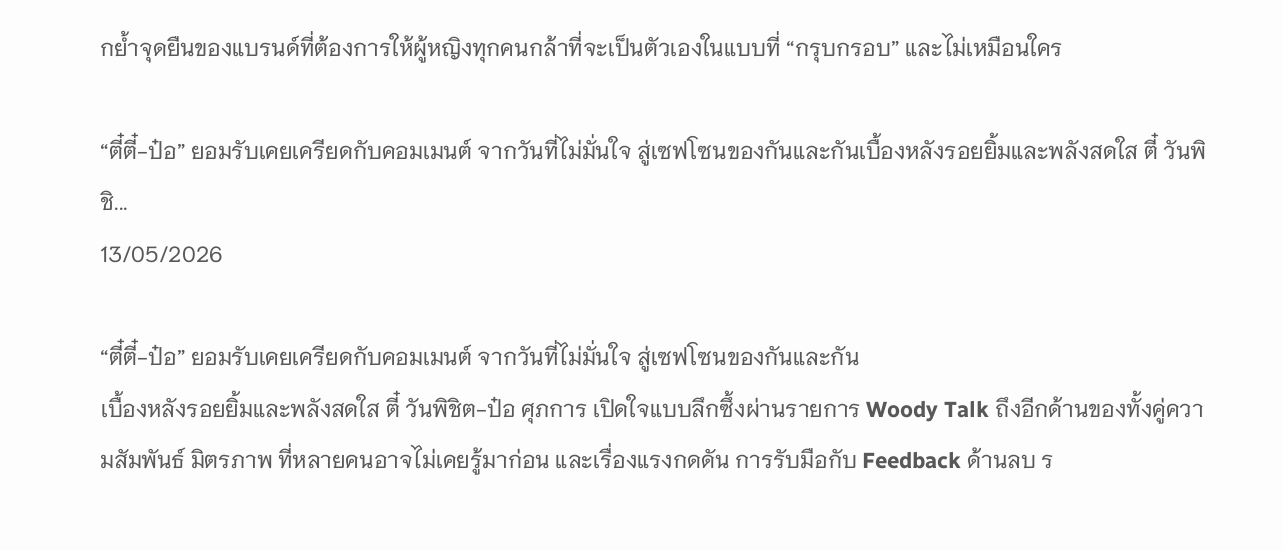กย้ำจุดยืนของแบรนด์ที่ต้องการให้ผู้หญิงทุกคนกล้าที่จะเป็นตัวเองในแบบที่ “กรุบกรอบ” และไม่เหมือนใคร

“ตี๋ตี๋-ป๋อ” ยอมรับเคยเครียดกับคอมเมนต์ จากวันที่ไม่มั่นใจ สู่เซฟโซนของกันและกันเบื้องหลังรอยยิ้มและพลังสดใส ตี๋ วันพิชิ...
13/05/2026

“ตี๋ตี๋-ป๋อ” ยอมรับเคยเครียดกับคอมเมนต์ จากวันที่ไม่มั่นใจ สู่เซฟโซนของกันและกัน
เบื้องหลังรอยยิ้มและพลังสดใส ตี๋ วันพิชิต-ป๋อ ศุภการ เปิดใจแบบลึกซึ้งผ่านรายการ Woody Talk ถึงอีกด้านของทั้งคู่ความสัมพันธ์ มิตรภาพ ที่หลายคนอาจไม่เคยรู้มาก่อน และเรื่องแรงกดดัน การรับมือกับ Feedback ด้านลบ ร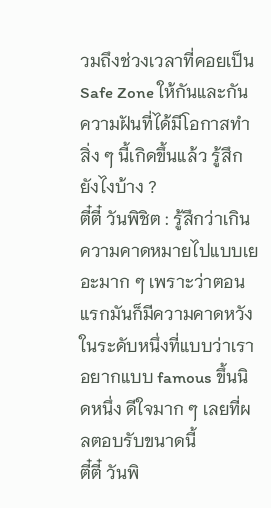วมถึงช่วงเวลาที่คอยเป็น Safe Zone ให้กันและกัน
ความฝันที่ได้มีโอกาสทำสิ่ง ๆ นี้เกิดขึ้นแล้ว รู้สึกยังไงบ้าง ?
ตี๋ตี๋ วันพิชิต : รู้สึกว่าเกินความคาดหมายไปแบบเยอะมาก ๆ เพราะว่าตอนแรกมันก็มีความคาดหวังในระดับหนึ่งที่แบบว่าเราอยากแบบ famous ขึ้นนิดหนึ่ง ดีใจมาก ๆ เลยที่ผลตอบรับขนาดนี้
ตี๋ตี๋ วันพิ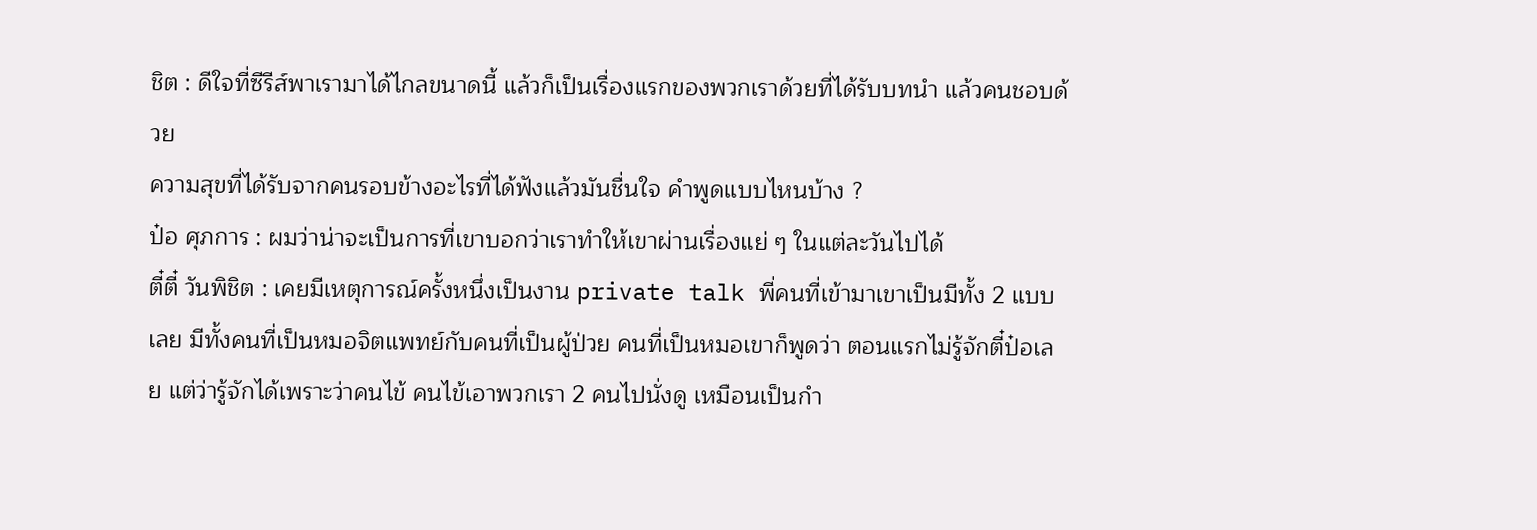ชิต : ดีใจที่ซีรีส์พาเรามาได้ไกลขนาดนี้ แล้วก็เป็นเรื่องแรกของพวกเราด้วยที่ได้รับบทนำ แล้วคนชอบด้วย
ความสุขที่ได้รับจากคนรอบข้างอะไรที่ได้ฟังแล้วมันชื่นใจ คำพูดแบบไหนบ้าง ?
ป๋อ ศุภการ : ผมว่าน่าจะเป็นการที่เขาบอกว่าเราทำให้เขาผ่านเรื่องแย่ ๆ ในแต่ละวันไปได้
ตี๋ตี๋ วันพิชิต : เคยมีเหตุการณ์ครั้งหนึ่งเป็นงาน private talk พี่คนที่เข้ามาเขาเป็นมีทั้ง 2 แบบเลย มีทั้งคนที่เป็นหมอจิตแพทย์กับคนที่เป็นผู้ป่วย คนที่เป็นหมอเขาก็พูดว่า ตอนแรกไม่รู้จักตี๋ป๋อเลย แต่ว่ารู้จักได้เพราะว่าคนไข้ คนไข้เอาพวกเรา 2 คนไปนั่งดู เหมือนเป็นกำ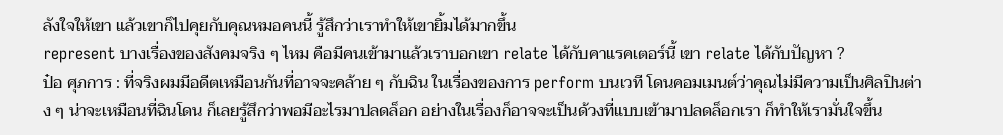ลังใจให้เขา แล้วเขาก็ไปคุยกับคุณหมอคนนี้ รู้สึกว่าเราทำให้เขายิ้มได้มากขึ้น
represent บางเรื่องของสังคมจริง ๆ ไหม คือมีคนเข้ามาแล้วเราบอกเขา relate ได้กับคาแรคเตอร์นี้ เขา relate ได้กับปัญหา ?
ป๋อ ศุภการ : ที่จริงผมมีอดีตเหมือนกันที่อาจจะคล้าย ๆ กับฉิน ในเรื่องของการ perform บนเวที โดนคอมเมนต์ว่าคุณไม่มีความเป็นศิลปินต่าง ๆ น่าจะเหมือนที่ฉินโดน ก็เลยรู้สึกว่าพอมีอะไรมาปลดล็อก อย่างในเรื่องก็อาจจะเป็นด้วงที่แบบเข้ามาปลดล็อกเรา ก็ทำให้เรามั่นใจขึ้น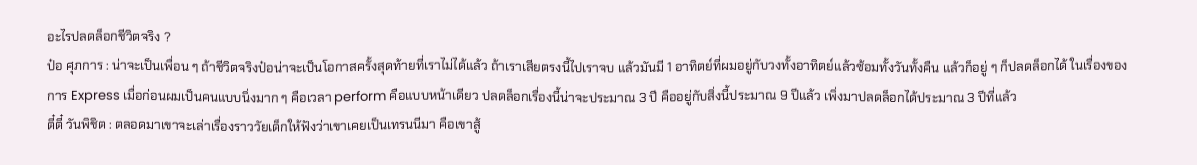อะไรปลดล็อกชีวิตจริง ?
ป๋อ ศุภการ : น่าจะเป็นเพื่อน ๆ ถ้าชีวิตจริงป๋อน่าจะเป็นโอกาสครั้งสุดท้ายที่เราไม่ได้แล้ว ถ้าเราเสียตรงนี้ไปเราจบ แล้วมันมี 1 อาทิตย์ที่ผมอยู่กับวงทั้งอาทิตย์แล้วซ้อมทั้งวันทั้งคืน แล้วก็อยู่ ๆ ก็ปลดล็อกได้ ในเรื่องของการ Express เมื่อก่อนผมเป็นคนแบบนิ่งมาก ๆ คือเวลา perform คือแบบหน้าเดียว ปลดล็อกเรื่องนี้น่าจะประมาณ 3 ปี คืออยู่กับสิ่งนี้ประมาณ 9 ปีแล้ว เพิ่งมาปลดล็อกได้ประมาณ 3 ปีที่แล้ว
ตี๋ตี๋ วันพิชิต : ตลอดมาเขาจะเล่าเรื่องราววัยเด็กให้ฟังว่าเขาเคยเป็นเทรนนีมา คือเขาสู้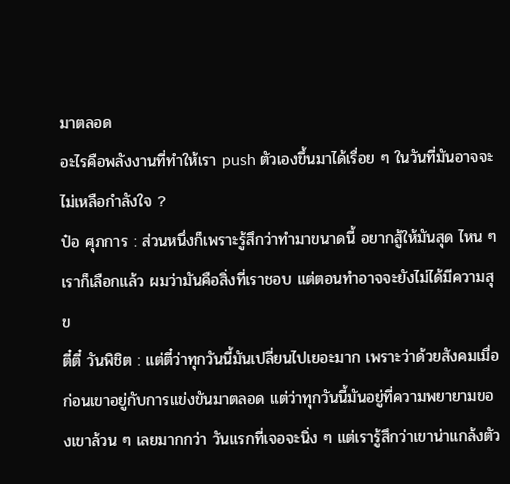มาตลอด
อะไรคือพลังงานที่ทำให้เรา push ตัวเองขึ้นมาได้เรื่อย ๆ ในวันที่มันอาจจะไม่เหลือกำลังใจ ?
ป๋อ ศุภการ : ส่วนหนึ่งก็เพราะรู้สึกว่าทำมาขนาดนี้ อยากสู้ให้มันสุด ไหน ๆ เราก็เลือกแล้ว ผมว่ามันคือสิ่งที่เราชอบ แต่ตอนทำอาจจะยังไม่ได้มีความสุข
ตี๋ตี๋ วันพิชิต : แต่ตี๋ว่าทุกวันนี้มันเปลี่ยนไปเยอะมาก เพราะว่าด้วยสังคมเมื่อก่อนเขาอยู่กับการแข่งขันมาตลอด แต่ว่าทุกวันนี้มันอยู่ที่ความพยายามของเขาล้วน ๆ เลยมากกว่า วันแรกที่เจอจะนิ่ง ๆ แต่เรารู้สึกว่าเขาน่าแกล้งตัว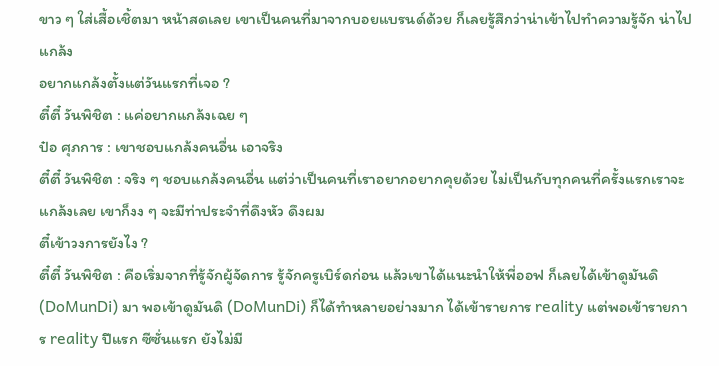ขาว ๆ ใส่เสื้อเชิ้ตมา หน้าสดเลย เขาเป็นคนที่มาจากบอยแบรนด์ด้วย ก็เลยรู้สึกว่าน่าเข้าไปทำความรู้จัก น่าไปแกล้ง
อยากแกล้งตั้งแต่วันแรกที่เจอ ?
ตี๋ตี๋ วันพิชิต : แค่อยากแกล้งเฉย ๆ
ป๋อ ศุภการ : เขาชอบแกล้งคนอื่น เอาจริง
ตี๋ตี๋ วันพิชิต : จริง ๆ ชอบแกล้งคนอื่น แต่ว่าเป็นคนที่เราอยากอยากคุยด้วย ไม่เป็นกับทุกคนที่ครั้งแรกเราจะแกล้งเลย เขาก็งง ๆ จะมีท่าประจำที่ดึงหัว ดึงผม
ตี๋เข้าวงการยังไง ?
ตี๋ตี๋ วันพิชิต : คือเริ่มจากที่รู้จักผู้จัดการ รู้จักครูเบิร์ดก่อน แล้วเขาได้แนะนำให้พี่ออฟ ก็เลยได้เข้าดูมันดิ (DoMunDi) มา พอเข้าดูมันดิ (DoMunDi) ก็ได้ทำหลายอย่างมาก ได้เข้ารายการ reality แต่พอเข้ารายการ reality ปีแรก ซีซั่นแรก ยังไม่มี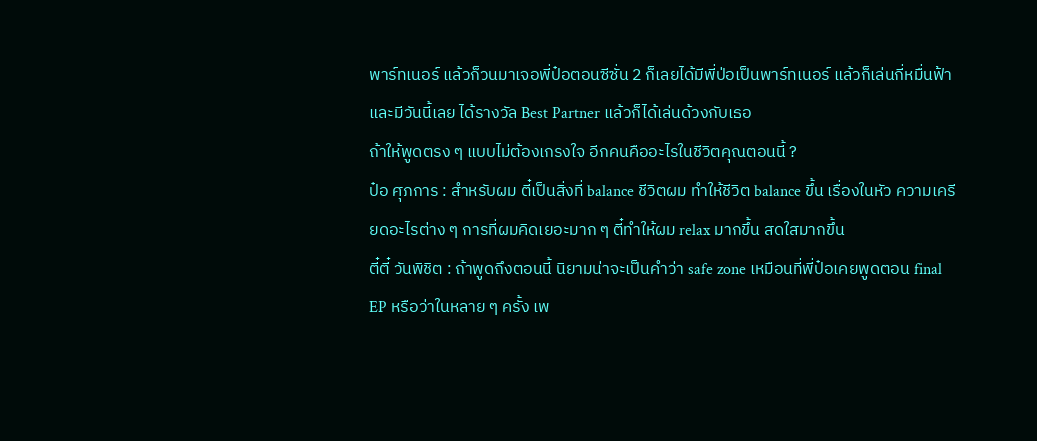พาร์ทเนอร์ แล้วก็วนมาเจอพี่ป๋อตอนซีซั่น 2 ก็เลยได้มีพี่ป่อเป็นพาร์ทเนอร์ แล้วก็เล่นกี่หมื่นฟ้า และมีวันนี้เลย ได้รางวัล Best Partner แล้วก็ได้เล่นด้วงกับเธอ
ถ้าให้พูดตรง ๆ แบบไม่ต้องเกรงใจ อีกคนคืออะไรในชีวิตคุณตอนนี้ ?
ป๋อ ศุภการ : สำหรับผม ตี๋เป็นสิ่งที่ balance ชีวิตผม ทำให้ชีวิต balance ขึ้น เรื่องในหัว ความเครียดอะไรต่าง ๆ การที่ผมคิดเยอะมาก ๆ ตี๋ทำให้ผม relax มากขึ้น สดใสมากขึ้น
ตี๋ตี๋ วันพิชิต : ถ้าพูดถึงตอนนี้ นิยามน่าจะเป็นคำว่า safe zone เหมือนที่พี่ป๋อเคยพูดตอน final EP หรือว่าในหลาย ๆ ครั้ง เพ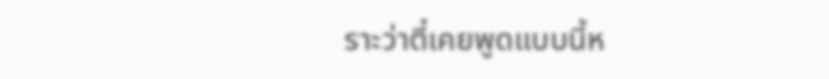ราะว่าตี๋เคยพูดแบบนี้ห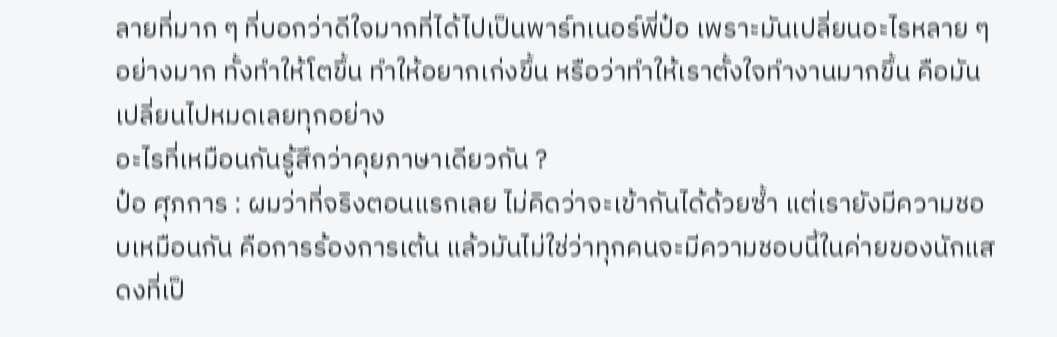ลายที่มาก ๆ ที่บอกว่าดีใจมากที่ได้ไปเป็นพาร์ทเนอร์พี่ป๋อ เพราะมันเปลี่ยนอะไรหลาย ๆ อย่างมาก ทั้งทำให้โตขึ้น ทำให้อยากเก่งขึ้น หรือว่าทำให้เราตั้งใจทำงานมากขึ้น คือมันเปลี่ยนไปหมดเลยทุกอย่าง
อะไรที่เหมือนกันรู้สึกว่าคุยภาษาเดียวกัน ?
ป๋อ ศุภการ : ผมว่าที่จริงตอนแรกเลย ไม่คิดว่าจะเข้ากันได้ด้วยซ้ำ แต่เรายังมีความชอบเหมือนกัน คือการร้องการเต้น แล้วมันไม่ใช่ว่าทุกคนจะมีความชอบนี้ในค่ายของนักแสดงที่เป็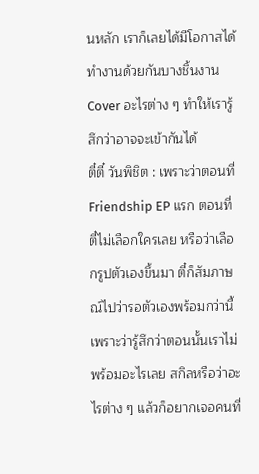นหลัก เราก็เลยได้มีโอกาสได้ทำงานด้วยกันบางชิ้นงาน Cover อะไรต่าง ๆ ทำให้เรารู้สึกว่าอาจจะเข้ากันได้
ตี๋ตี๋ วันพิชิต : เพราะว่าตอนที่ Friendship EP แรก ตอนที่ตี๋ไม่เลือกใครเลย หรือว่าเลือกรูปตัวเองขึ้นมา ตี๋ก็สัมภาษณ์ไปว่ารอตัวเองพร้อมกว่านี้ เพราะว่ารู้สึกว่าตอนนั้นเราไม่พร้อมอะไรเลย สกิลหรือว่าอะไรต่าง ๆ แล้วก็อยากเจอคนที่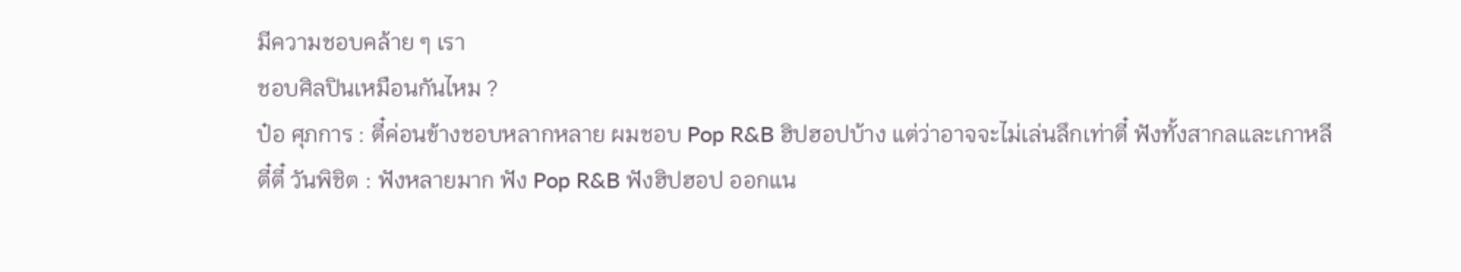มีความชอบคล้าย ๆ เรา
ชอบศิลปินเหมือนกันไหม ?
ป๋อ ศุภการ : ตี๋ค่อนข้างชอบหลากหลาย ผมชอบ Pop R&B ฮิปฮอปบ้าง แต่ว่าอาจจะไม่เล่นลึกเท่าตี๋ ฟังทั้งสากลและเกาหลี
ตี๋ตี๋ วันพิชิต : ฟังหลายมาก ฟัง Pop R&B ฟังฮิปฮอป ออกแน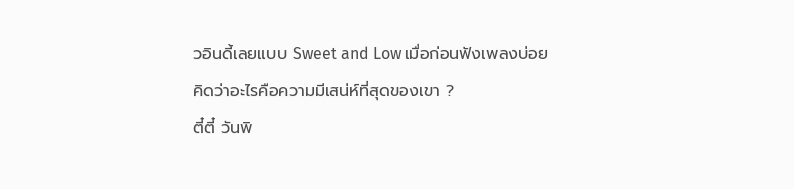วอินดี้เลยแบบ Sweet and Low เมื่อก่อนฟังเพลงบ่อย
คิดว่าอะไรคือความมีเสน่ห์ที่สุดของเขา ?
ตี๋ตี๋ วันพิ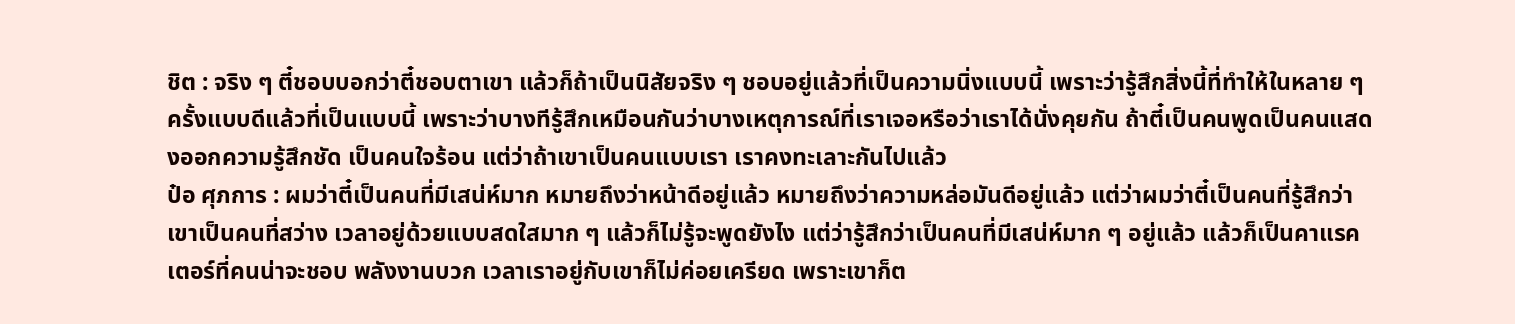ชิต : จริง ๆ ตี๋ชอบบอกว่าตี๋ชอบตาเขา แล้วก็ถ้าเป็นนิสัยจริง ๆ ชอบอยู่แล้วที่เป็นความนิ่งแบบนี้ เพราะว่ารู้สึกสิ่งนี้ที่ทำให้ในหลาย ๆ ครั้งแบบดีแล้วที่เป็นแบบนี้ เพราะว่าบางทีรู้สึกเหมือนกันว่าบางเหตุการณ์ที่เราเจอหรือว่าเราได้นั่งคุยกัน ถ้าตี๋เป็นคนพูดเป็นคนแสดงออกความรู้สึกชัด เป็นคนใจร้อน แต่ว่าถ้าเขาเป็นคนแบบเรา เราคงทะเลาะกันไปแล้ว
ป๋อ ศุภการ : ผมว่าตี๋เป็นคนที่มีเสน่ห์มาก หมายถึงว่าหน้าดีอยู่แล้ว หมายถึงว่าความหล่อมันดีอยู่แล้ว แต่ว่าผมว่าตี๋เป็นคนที่รู้สึกว่าเขาเป็นคนที่สว่าง เวลาอยู่ด้วยแบบสดใสมาก ๆ แล้วก็ไม่รู้จะพูดยังไง แต่ว่ารู้สึกว่าเป็นคนที่มีเสน่ห์มาก ๆ อยู่แล้ว แล้วก็เป็นคาแรคเตอร์ที่คนน่าจะชอบ พลังงานบวก เวลาเราอยู่กับเขาก็ไม่ค่อยเครียด เพราะเขาก็ต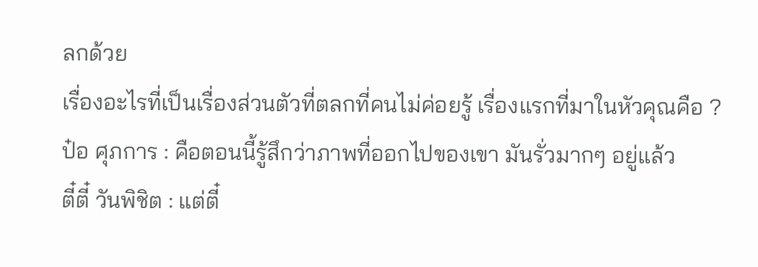ลกด้วย
เรื่องอะไรที่เป็นเรื่องส่วนตัวที่ตลกที่คนไม่ค่อยรู้ เรื่องแรกที่มาในหัวคุณคือ ?
ป๋อ ศุภการ : คือตอนนี้รู้สึกว่าภาพที่ออกไปของเขา มันรั่วมากๆ อยู่แล้ว
ตี๋ตี๋ วันพิชิต : แต่ตี๋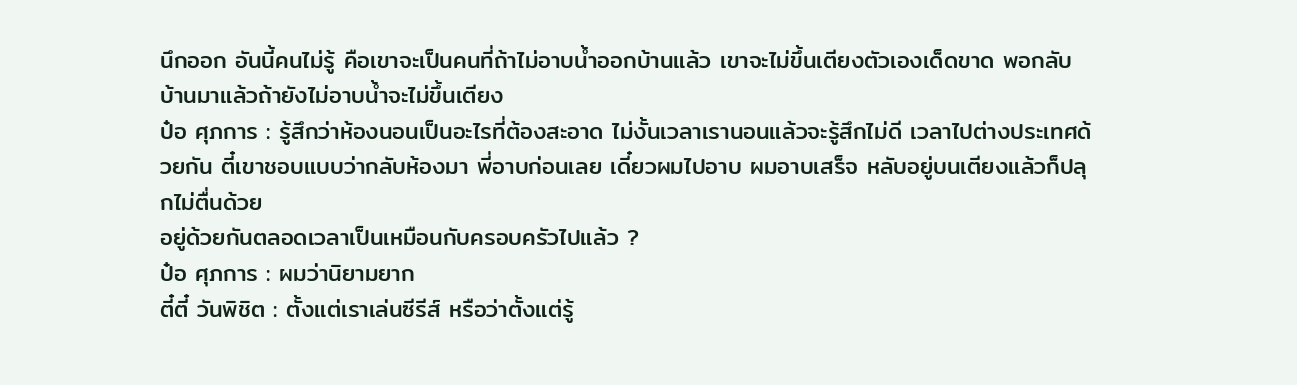นึกออก อันนี้คนไม่รู้ คือเขาจะเป็นคนที่ถ้าไม่อาบน้ำออกบ้านแล้ว เขาจะไม่ขึ้นเตียงตัวเองเด็ดขาด พอกลับบ้านมาแล้วถ้ายังไม่อาบน้ำจะไม่ขึ้นเตียง
ป๋อ ศุภการ : รู้สึกว่าห้องนอนเป็นอะไรที่ต้องสะอาด ไม่งั้นเวลาเรานอนแล้วจะรู้สึกไม่ดี เวลาไปต่างประเทศด้วยกัน ตี๋เขาชอบแบบว่ากลับห้องมา พี่อาบก่อนเลย เดี๋ยวผมไปอาบ ผมอาบเสร็จ หลับอยู่บนเตียงแล้วก็ปลุกไม่ตื่นด้วย
อยู่ด้วยกันตลอดเวลาเป็นเหมือนกับครอบครัวไปแล้ว ?
ป๋อ ศุภการ : ผมว่านิยามยาก
ตี๋ตี๋ วันพิชิต : ตั้งแต่เราเล่นซีรีส์ หรือว่าตั้งแต่รู้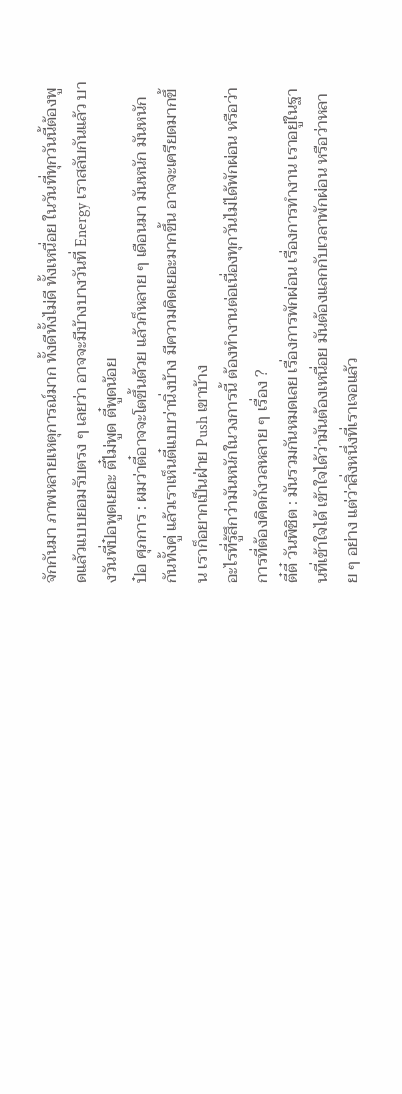จักกันมา ภาพหลายเหตุการณ์มาก ทั้งดีทั้งไม่ดี ทั้งเหนื่อย ในวันที่ทุกวันนี้ต้องพูดแล้วแบบยอมรับตรง ๆ เลยว่า อาจจะมีบ้างบางวันที่ Energy เราสลับกันแล้ว บางวันพี่ป๋อพูดเยอะ ตี๋ไม่พูด ตี๋พูดน้อย
ป๋อ ศุภการ : ผมว่าตี๋อาจจะโตขึ้นด้วย แล้วก็หลาย ๆ เดือนมา มันหนัก มันหนักกันทั้งคู่ แล้วเราเห็นตี๋แบบว่านิ่งบ้าง มีความคิดเยอะมากขึ้น อาจจะเครียดมากขึ้น เราก็อยากเป็นฝ่าย Push เขาบ้าง
อะไรที่รู้สึกว่ามันหนักในวงการนี้ ต้องทำงานต่อเนื่องทุกวันไม่ได้พักผ่อน หรือว่าการที่ต้องคิดกังวลหลาย ๆ เรื่อง ?
ตี๋ตี๋ วันพิชิต : มันรวมกันหมดเลย เรื่องการพักผ่อน เรื่องการทำงาน เราอยู่ในฐานที่เข้าใจได้ เข้าใจได้ว่ามันต้องเหนื่อย มันต้องแลกกับเวลาพักผ่อน หรือว่าหลาย ๆ อย่าง แต่ว่าสิ่งหนึ่งที่เราเจอแล้ว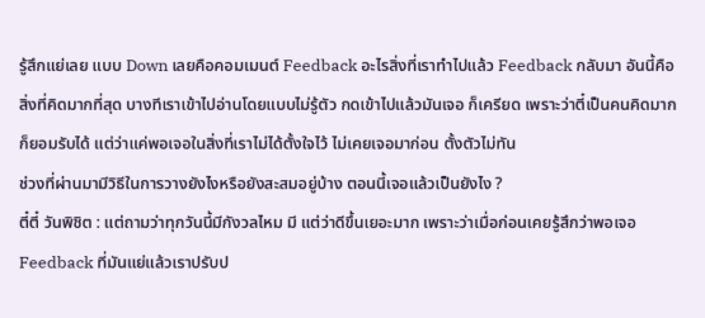รู้สึกแย่เลย แบบ Down เลยคือคอมเมนต์ Feedback อะไรสิ่งที่เราทำไปแล้ว Feedback กลับมา อันนี้คือสิ่งที่คิดมากที่สุด บางทีเราเข้าไปอ่านโดยแบบไม่รู้ตัว กดเข้าไปแล้วมันเจอ ก็เครียด เพราะว่าตี๋เป็นคนคิดมาก ก็ยอมรับได้ แต่ว่าแค่พอเจอในสิ่งที่เราไม่ได้ตั้งใจไว้ ไม่เคยเจอมาก่อน ตั้งตัวไม่ทัน
ช่วงที่ผ่านมามีวิธีในการวางยังไงหรือยังสะสมอยู่บ้าง ตอนนี้เจอแล้วเป็นยังไง ?
ตี๋ตี๋ วันพิชิต : แต่ถามว่าทุกวันนี้มีกังวลไหม มี แต่ว่าดีขึ้นเยอะมาก เพราะว่าเมื่อก่อนเคยรู้สึกว่าพอเจอ Feedback ที่มันแย่แล้วเราปรับป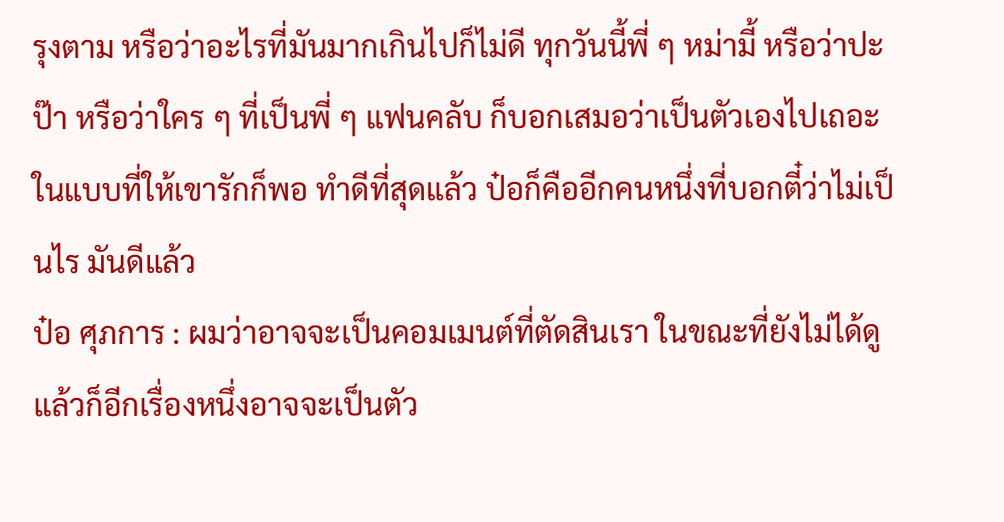รุงตาม หรือว่าอะไรที่มันมากเกินไปก็ไม่ดี ทุกวันนี้พี่ ๆ หม่ามี้ หรือว่าปะป๊า หรือว่าใคร ๆ ที่เป็นพี่ ๆ แฟนคลับ ก็บอกเสมอว่าเป็นตัวเองไปเถอะ ในแบบที่ให้เขารักก็พอ ทำดีที่สุดแล้ว ป๋อก็คืออีกคนหนึ่งที่บอกตี๋ว่าไม่เป็นไร มันดีแล้ว
ป๋อ ศุภการ : ผมว่าอาจจะเป็นคอมเมนต์ที่ตัดสินเรา ในขณะที่ยังไม่ได้ดู แล้วก็อีกเรื่องหนึ่งอาจจะเป็นตัว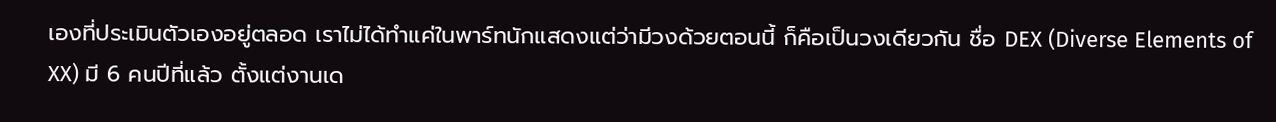เองที่ประเมินตัวเองอยู่ตลอด เราไม่ได้ทำแค่ในพาร์ทนักแสดงแต่ว่ามีวงด้วยตอนนี้ ก็คือเป็นวงเดียวกัน ชื่อ DEX (Diverse Elements of XX) มี 6 คนปีที่แล้ว ตั้งแต่งานเด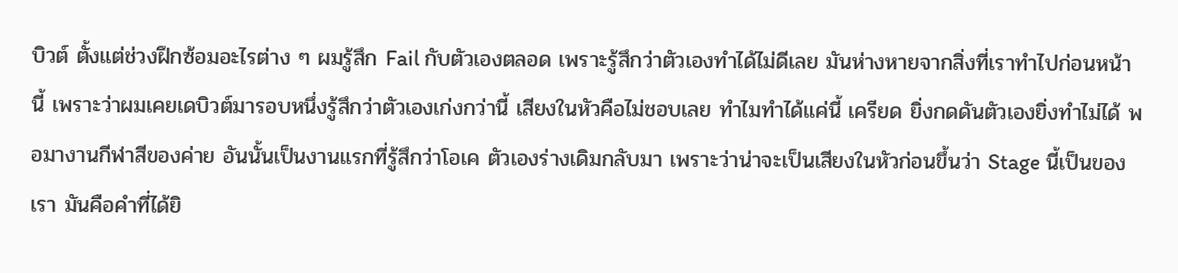บิวต์ ตั้งแต่ช่วงฝึกซ้อมอะไรต่าง ๆ ผมรู้สึก Fail กับตัวเองตลอด เพราะรู้สึกว่าตัวเองทำได้ไม่ดีเลย มันห่างหายจากสิ่งที่เราทำไปก่อนหน้านี้ เพราะว่าผมเคยเดบิวต์มารอบหนึ่งรู้สึกว่าตัวเองเก่งกว่านี้ เสียงในหัวคือไม่ชอบเลย ทำไมทำได้แค่นี้ เครียด ยิ่งกดดันตัวเองยิ่งทำไม่ได้ พอมางานกีฬาสีของค่าย อันนั้นเป็นงานแรกที่รู้สึกว่าโอเค ตัวเองร่างเดิมกลับมา เพราะว่าน่าจะเป็นเสียงในหัวก่อนขึ้นว่า Stage นี้เป็นของเรา มันคือคำที่ได้ยิ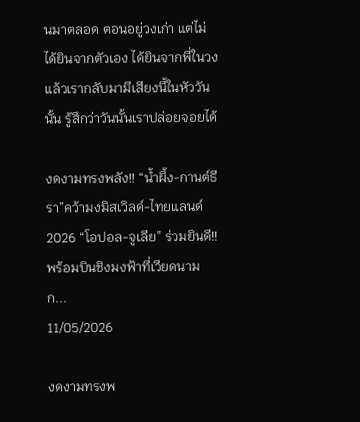นมาตลอด ตอนอยู่วงเก่า แต่ไม่ได้ยินจากตัวเอง ได้ยินจากพี่ในวง แล้วเรากลับมามีเสียงนี้ในหัววันนั้น รู้สึกว่าวันนั้นเราปล่อยจอยได้

งดงามทรงพลัง!! “น้ำผึ้ง-กานต์ธีรา”คว้ามงมิสเวิลด์-ไทยแลนด์ 2026 “โอปอล-จูเลีย” ร่วมยินดี!! พร้อมบินชิงมงฟ้าที่เวียดนาม ก...
11/05/2026

งดงามทรงพ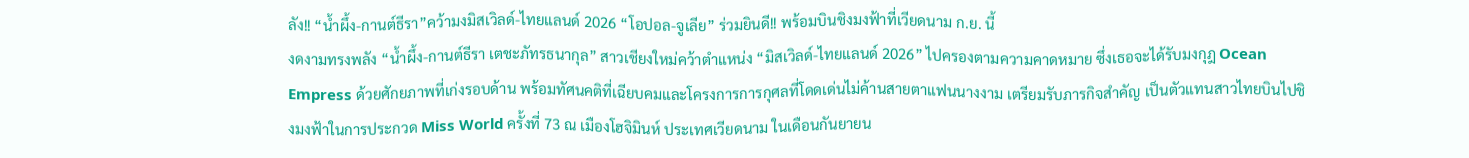ลัง!! “น้ำผึ้ง-กานต์ธีรา”คว้ามงมิสเวิลด์-ไทยแลนด์ 2026 “โอปอล-จูเลีย” ร่วมยินดี!! พร้อมบินชิงมงฟ้าที่เวียดนาม ก.ย. นี้
งดงามทรงพลัง “น้ำผึ้ง-กานต์ธีรา เตชะภัทรธนากุล” สาวเชียงใหม่คว้าตำแหน่ง “มิสเวิลด์-ไทยแลนด์ 2026” ไปครองตามความคาดหมาย ซึ่งเธอจะได้รับมงกุฎ Ocean Empress ด้วยศักยภาพที่เก่งรอบด้าน พร้อมทัศนคติที่เฉียบคมและโครงการการกุศลที่โดดเด่นไม่ค้านสายตาแฟนนางงาม เตรียมรับภารกิจสำคัญ เป็นตัวแทนสาวไทยบินไปชิงมงฟ้าในการประกวด Miss World ครั้งที่ 73 ณ เมืองโฮจิมินห์ ประเทศเวียดนาม ในเดือนกันยายน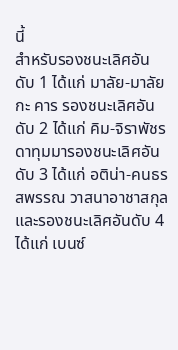นี้
สำหรับรองชนะเลิศอันดับ 1 ได้แก่ มาลัย-มาลัยกะ คาร รองชนะเลิศอันดับ 2 ได้แก่ คิม-จิราพัชร ดาทุมมารองชนะเลิศอันดับ 3 ได้แก่ อติน่า-คนธรสพรรณ วาสนาอาชาสกุล และรองชนะเลิศอันดับ 4 ได้แก่ เบนซ์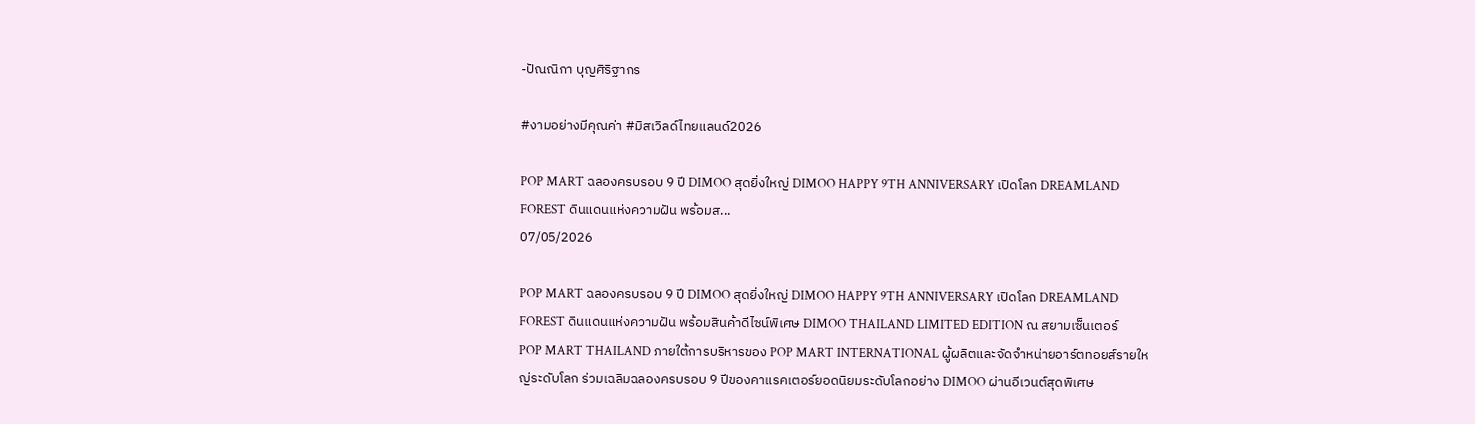-ปัณณิกา บุญศิริฐากร

#งามอย่างมีคุณค่า #มิสเวิลด์ไทยแลนด์2026

POP MART ฉลองครบรอบ 9 ปี DIMOO สุดยิ่งใหญ่ DIMOO HAPPY 9TH ANNIVERSARY เปิดโลก DREAMLAND FOREST ดินแดนแห่งความฝัน พร้อมส...
07/05/2026

POP MART ฉลองครบรอบ 9 ปี DIMOO สุดยิ่งใหญ่ DIMOO HAPPY 9TH ANNIVERSARY เปิดโลก DREAMLAND FOREST ดินแดนแห่งความฝัน พร้อมสินค้าดีไซน์พิเศษ DIMOO THAILAND LIMITED EDITION ณ สยามเซ็นเตอร์
POP MART THAILAND ภายใต้การบริหารของ POP MART INTERNATIONAL ผู้ผลิตและจัดจำหน่ายอาร์ตทอยส์รายใหญ่ระดับโลก ร่วมเฉลิมฉลองครบรอบ 9 ปีของคาแรคเตอร์ยอดนิยมระดับโลกอย่าง DIMOO ผ่านอีเวนต์สุดพิเศษ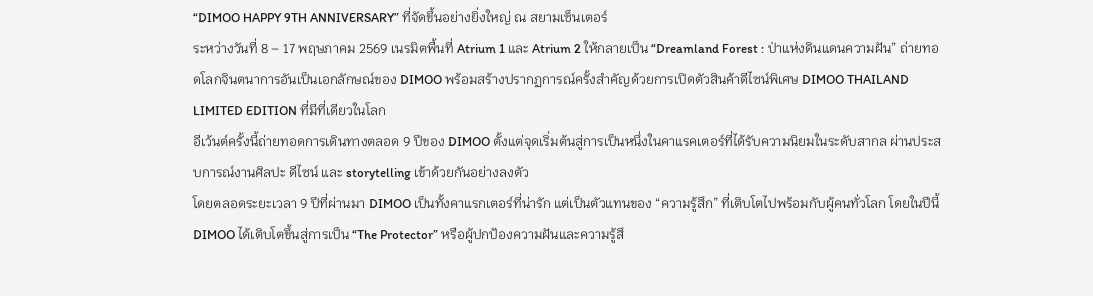“DIMOO HAPPY 9TH ANNIVERSARY” ที่จัดขึ้นอย่างยิ่งใหญ่ ณ สยามเซ็นเตอร์
ระหว่างวันที่ 8 – 17 พฤษภาคม 2569 เนรมิตพื้นที่ Atrium 1 และ Atrium 2 ให้กลายเป็น “Dreamland Forest : ป่าแห่งดินแดนความฝัน” ถ่ายทอดโลกจินตนาการอันเป็นเอกลักษณ์ของ DIMOO พร้อมสร้างปรากฏการณ์ครั้งสำคัญด้วยการเปิดตัวสินค้าดีไซน์พิเศษ DIMOO THAILAND LIMITED EDITION ที่มีที่เดียวในโลก
อีเว้นต์ครั้งนี้ถ่ายทอดการเดินทางตลอด 9 ปีของ DIMOO ตั้งแต่จุดเริ่มต้นสู่การเป็นหนึ่งในคาแรคเตอร์ที่ได้รับความนิยมในระดับสากล ผ่านประสบการณ์งานศิลปะ ดีไซน์ และ storytelling เข้าด้วยกันอย่างลงตัว
โดยตลอดระยะเวลา 9 ปีที่ผ่านมา DIMOO เป็นทั้งคาแรกเตอร์ที่น่ารัก แต่เป็นตัวแทนของ “ความรู้สึก” ที่เติบโตไปพร้อมกับผู้คนทั่วโลก โดยในปีนี้ DIMOO ได้เติบโตขึ้นสู่การเป็น “The Protector” หรือผู้ปกป้องความฝันและความรู้สึ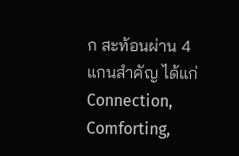ก สะท้อนผ่าน 4 แกนสำคัญ ได้แก่ Connection, Comforting,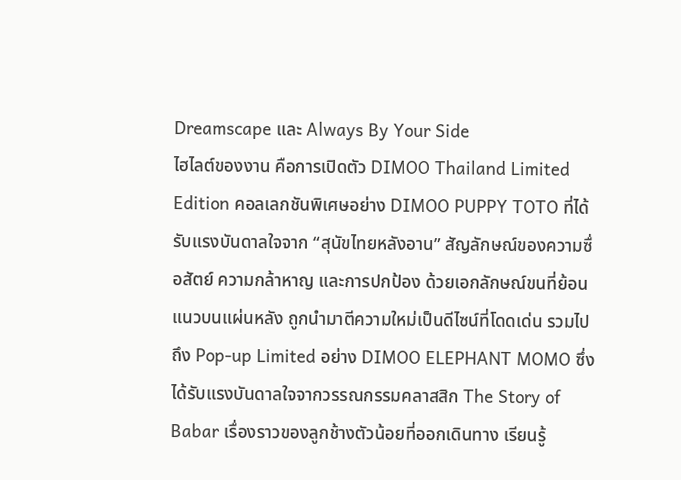Dreamscape และ Always By Your Side
ไฮไลต์ของงาน คือการเปิดตัว DIMOO Thailand Limited Edition คอลเลกชันพิเศษอย่าง DIMOO PUPPY TOTO ที่ได้รับแรงบันดาลใจจาก “สุนัขไทยหลังอาน” สัญลักษณ์ของความซื่อสัตย์ ความกล้าหาญ และการปกป้อง ด้วยเอกลักษณ์ขนที่ย้อนแนวบนแผ่นหลัง ถูกนำมาตีความใหม่เป็นดีไซน์ที่โดดเด่น รวมไปถึง Pop-up Limited อย่าง DIMOO ELEPHANT MOMO ซึ่งได้รับแรงบันดาลใจจากวรรณกรรมคลาสสิก The Story of Babar เรื่องราวของลูกช้างตัวน้อยที่ออกเดินทาง เรียนรู้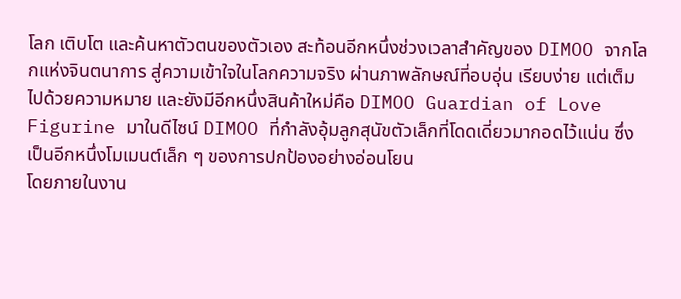โลก เติบโต และค้นหาตัวตนของตัวเอง สะท้อนอีกหนึ่งช่วงเวลาสำคัญของ DIMOO จากโลกแห่งจินตนาการ สู่ความเข้าใจในโลกความจริง ผ่านภาพลักษณ์ที่อบอุ่น เรียบง่าย แต่เต็มไปด้วยความหมาย และยังมีอีกหนึ่งสินค้าใหม่คือ DIMOO Guardian of Love Figurine มาในดีไซน์ DIMOO ที่กำลังอุ้มลูกสุนัขตัวเล็กที่โดดเดี่ยวมากอดไว้แน่น ซึ่งเป็นอีกหนึ่งโมเมนต์เล็ก ๆ ของการปกป้องอย่างอ่อนโยน
โดยภายในงาน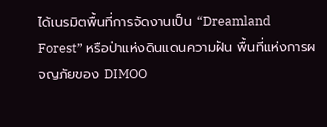ได้เนรมิตพื้นที่การจัดงานเป็น “Dreamland Forest” หรือป่าแห่งดินแดนความฝัน พื้นที่แห่งการผจญภัยของ DIMOO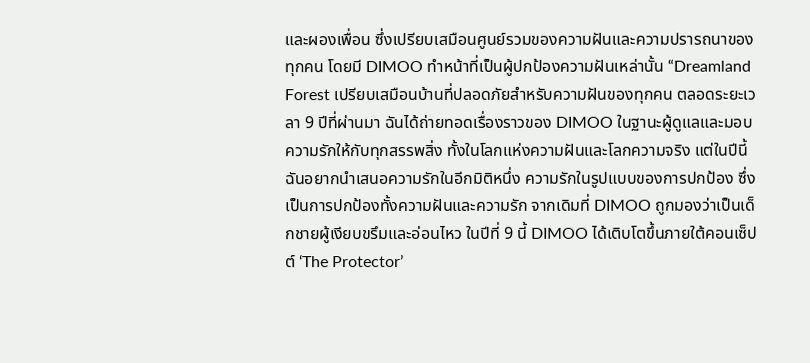และผองเพื่อน ซึ่งเปรียบเสมือนศูนย์รวมของความฝันและความปรารถนาของทุกคน โดยมี DIMOO ทำหน้าที่เป็นผู้ปกป้องความฝันเหล่านั้น “Dreamland Forest เปรียบเสมือนบ้านที่ปลอดภัยสำหรับความฝันของทุกคน ตลอดระยะเวลา 9 ปีที่ผ่านมา ฉันได้ถ่ายทอดเรื่องราวของ DIMOO ในฐานะผู้ดูแลและมอบความรักให้กับทุกสรรพสิ่ง ทั้งในโลกแห่งความฝันและโลกความจริง แต่ในปีนี้ ฉันอยากนำเสนอความรักในอีกมิติหนึ่ง ความรักในรูปแบบของการปกป้อง ซึ่งเป็นการปกป้องทั้งความฝันและความรัก จากเดิมที่ DIMOO ถูกมองว่าเป็นเด็กชายผู้เงียบขรึมและอ่อนไหว ในปีที่ 9 นี้ DIMOO ได้เติบโตขึ้นภายใต้คอนเซ็ปต์ ‘The Protector’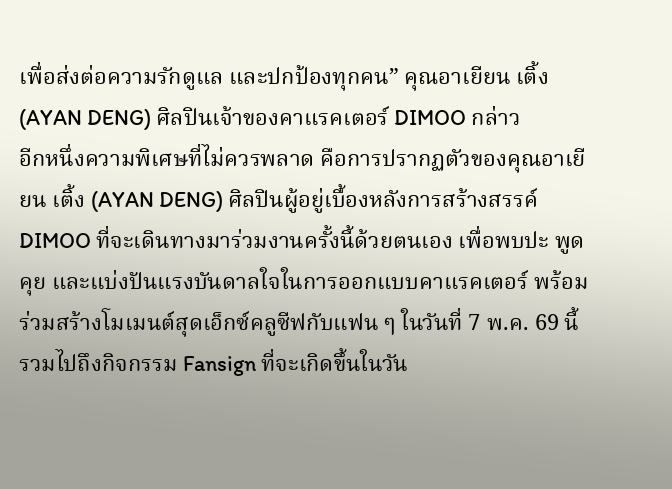เพื่อส่งต่อความรักดูแล และปกป้องทุกคน” คุณอาเยียน เติ้ง (AYAN DENG) ศิลปินเจ้าของคาแรคเตอร์ DIMOO กล่าว
อีกหนึ่งความพิเศษที่ไม่ควรพลาด คือการปรากฏตัวของคุณอาเยียน เติ้ง (AYAN DENG) ศิลปินผู้อยู่เบื้องหลังการสร้างสรรค์ DIMOO ที่จะเดินทางมาร่วมงานครั้งนี้ด้วยตนเอง เพื่อพบปะ พูดคุย และแบ่งปันแรงบันดาลใจในการออกแบบคาแรคเตอร์ พร้อมร่วมสร้างโมเมนต์สุดเอ็กซ์คลูซีฟกับแฟน ๆ ในวันที่ 7 พ.ค. 69 นี้ รวมไปถึงกิจกรรม Fansign ที่จะเกิดขึ้นในวัน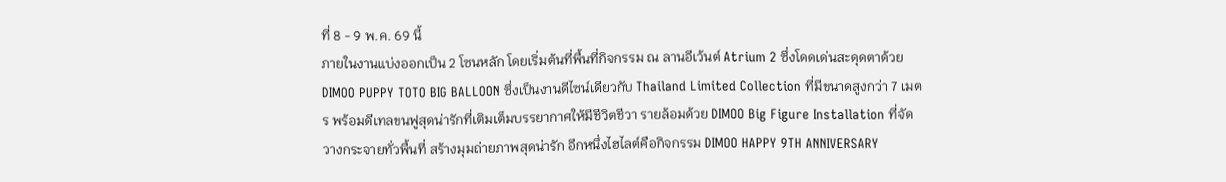ที่ 8 - 9 พ.ค. 69 นี้
ภายในงานแบ่งออกเป็น 2 โซนหลัก โดยเริ่มต้นที่พื้นที่กิจกรรม ณ ลานอีเว้นต์ Atrium 2 ซึ่งโดดเด่นสะดุดตาด้วย DIMOO PUPPY TOTO BIG BALLOON ซึ่งเป็นงานดีไซน์เดียวกับ Thailand Limited Collection ที่มีขนาดสูงกว่า 7 เมตร พร้อมดีเทลขนฟูสุดน่ารักที่เติมเต็มบรรยากาศให้มีชีวิตชีวา รายล้อมด้วย DIMOO Big Figure Installation ที่จัดวางกระจายทั่วพื้นที่ สร้างมุมถ่ายภาพสุดน่ารัก อีกหนึ่งไฮไลต์คือกิจกรรม DIMOO HAPPY 9TH ANNIVERSARY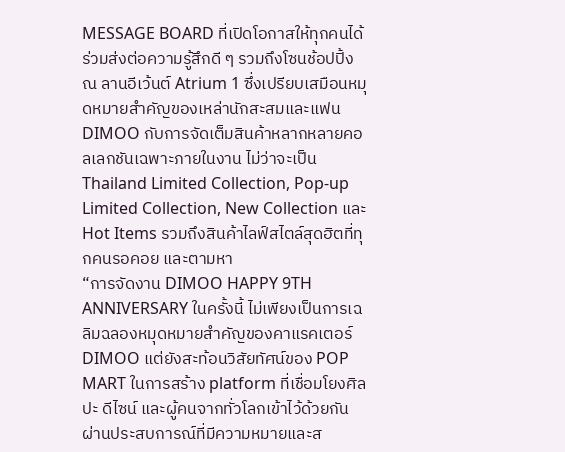MESSAGE BOARD ที่เปิดโอกาสให้ทุกคนได้ร่วมส่งต่อความรู้สึกดี ๆ รวมถึงโซนช้อปปิ้ง ณ ลานอีเว้นต์ Atrium 1 ซึ่งเปรียบเสมือนหมุดหมายสำคัญของเหล่านักสะสมและแฟน DIMOO กับการจัดเต็มสินค้าหลากหลายคอลเลกชันเฉพาะภายในงาน ไม่ว่าจะเป็น Thailand Limited Collection, Pop-up Limited Collection, New Collection และ Hot Items รวมถึงสินค้าไลฟ์สไตล์สุดฮิตที่ทุกคนรอคอย และตามหา
“การจัดงาน DIMOO HAPPY 9TH ANNIVERSARY ในครั้งนี้ ไม่เพียงเป็นการเฉลิมฉลองหมุดหมายสำคัญของคาแรคเตอร์ DIMOO แต่ยังสะท้อนวิสัยทัศน์ของ POP MART ในการสร้าง platform ที่เชื่อมโยงศิลปะ ดีไซน์ และผู้คนจากทั่วโลกเข้าไว้ด้วยกัน ผ่านประสบการณ์ที่มีความหมายและส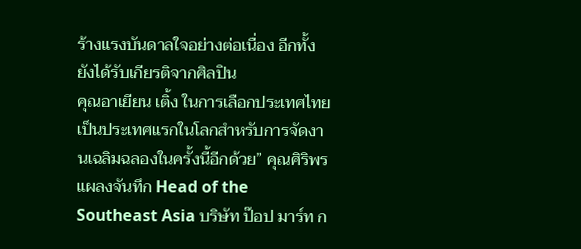ร้างแรงบันดาลใจอย่างต่อเนื่อง อีกทั้งยังได้รับเกียรติจากศิลปิน
คุณอาเยียน เติ้ง ในการเลือกประเทศไทยเป็นประเทศแรกในโลกสำหรับการจัดงานเฉลิมฉลองในครั้งนี้อีกด้วย” คุณศิริพร แผลงจันทึก Head of the Southeast Asia บริษัท ป๊อป มาร์ท ก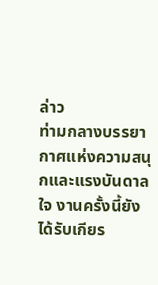ล่าว
ท่ามกลางบรรยากาศแห่งความสนุกและแรงบันดาลใจ งานครั้งนี้ยังได้รับเกียร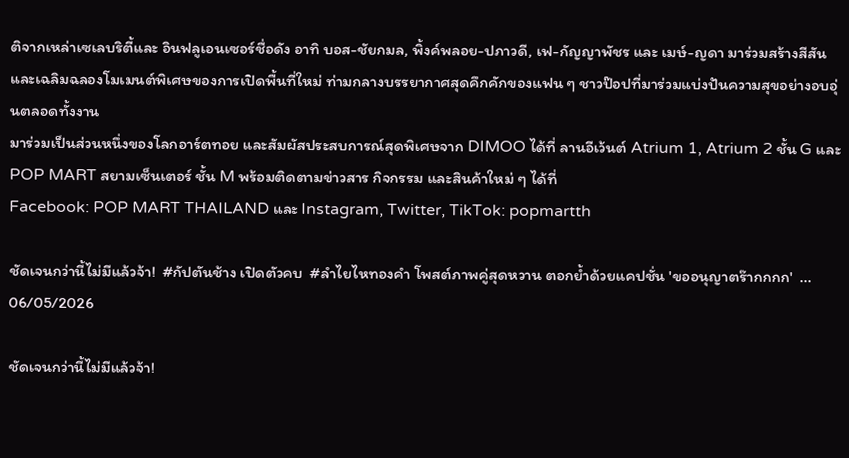ติจากเหล่าเซเลบริตี้และ อินฟลูเอนเซอร์ชื่อดัง อาทิ บอส-ชัยกมล, พิ้งค์พลอย-ปภาวดี, เฟ-กัญญาพัชร และ เมษ์-ญดา มาร่วมสร้างสีสันและเฉลิมฉลองโมเมนต์พิเศษของการเปิดพื้นที่ใหม่ ท่ามกลางบรรยากาศสุดคึกคักของแฟน ๆ ชาวป๊อปที่มาร่วมแบ่งปันความสุขอย่างอบอุ่นตลอดทั้งงาน
มาร่วมเป็นส่วนหนึ่งของโลกอาร์ตทอย และสัมผัสประสบการณ์สุดพิเศษจาก DIMOO ได้ที่ ลานอีเว้นต์ Atrium 1, Atrium 2 ชั้น G และ POP MART สยามเซ็นเตอร์ ชั้น M พร้อมติดตามข่าวสาร กิจกรรม และสินค้าใหม่ ๆ ได้ที่
Facebook: POP MART THAILAND และ Instagram, Twitter, TikTok: popmartth

ชัดเจนกว่านี้ไม่มีแล้วจ้า!  #กัปตันช้าง เปิดตัวคบ  #ลำไยไหทองคำ โพสต์ภาพคู่สุดหวาน ตอกย้ำด้วยแคปชั่น 'ขออนุญาตร๊ากกกก'  ...
06/05/2026

ชัดเจนกว่านี้ไม่มีแล้วจ้า!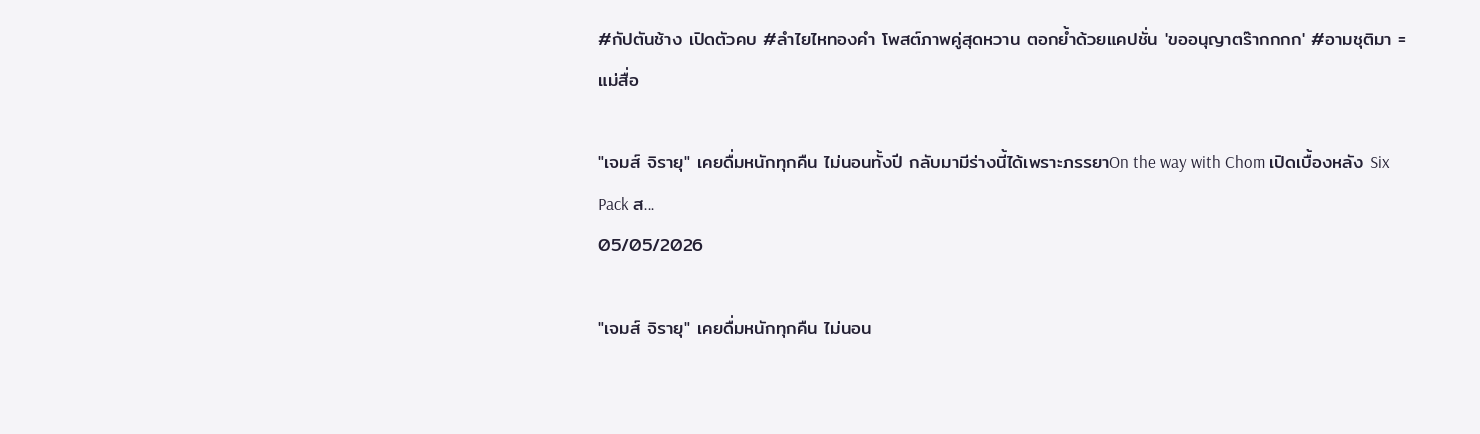#กัปตันช้าง เปิดตัวคบ #ลำไยไหทองคำ โพสต์ภาพคู่สุดหวาน ตอกย้ำด้วยแคปชั่น 'ขออนุญาตร๊ากกกก' #อามชุติมา = แม่สื่อ

"เจมส์ จิรายุ" เคยดื่มหนักทุกคืน ไม่นอนทั้งปี กลับมามีร่างนี้ได้เพราะภรรยาOn the way with Chom เปิดเบื้องหลัง Six Pack ส...
05/05/2026

"เจมส์ จิรายุ" เคยดื่มหนักทุกคืน ไม่นอน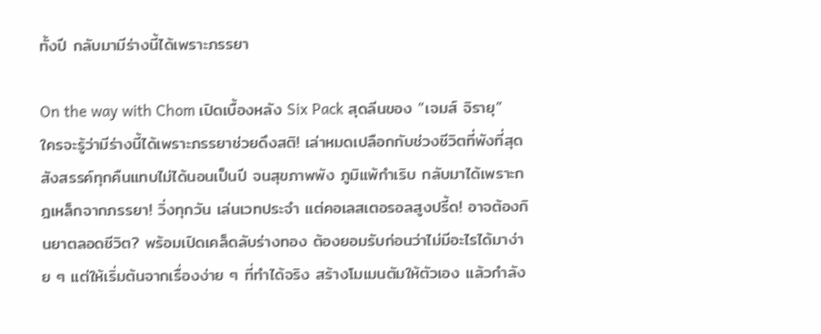ทั้งปี กลับมามีร่างนี้ได้เพราะภรรยา

On the way with Chom เปิดเบื้องหลัง Six Pack สุดลีนของ “เจมส์ จิรายุ” ใครจะรู้ว่ามีร่างนี้ได้เพราะภรรยาช่วยดึงสติ! เล่าหมดเปลือกกับช่วงชีวิตที่พังที่สุด สังสรรค์ทุกคืนแทบไม่ได้นอนเป็นปี จนสุขภาพพัง ภูมิแพ้กำเริบ กลับมาได้เพราะกฎเหล็กจากภรรยา! วิ่งทุกวัน เล่นเวทประจำ แต่คอเลสเตอรอลสูงปรี้ด! อาจต้องกินยาตลอดชีวิต? พร้อมเปิดเคล็ดลับร่างทอง ต้องยอมรับก่อนว่าไม่มีอะไรได้มาง่าย ๆ แต่ให้เริ่มต้นจากเรื่องง่าย ๆ ที่ทำได้จริง สร้างโมเมนตัมให้ตัวเอง แล้วกำลัง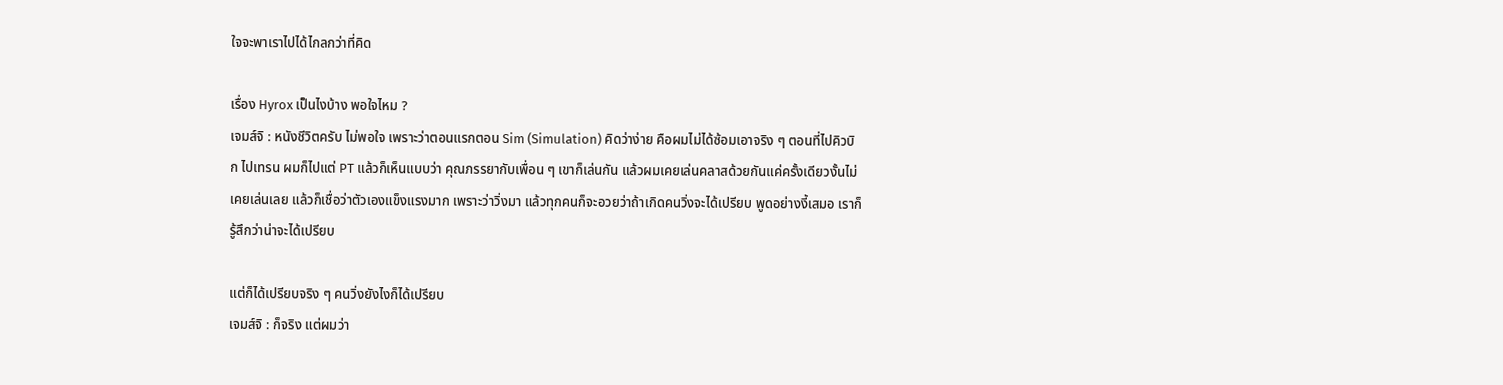ใจจะพาเราไปได้ไกลกว่าที่คิด

เรื่อง Hyrox เป็นไงบ้าง พอใจไหม ?
เจมส์จิ : หนังชีวิตครับ ไม่พอใจ เพราะว่าตอนแรกตอน Sim (Simulation) คิดว่าง่าย คือผมไม่ได้ซ้อมเอาจริง ๆ ตอนที่ไปคิวบิก ไปเทรน ผมก็ไปแต่ PT แล้วก็เห็นแบบว่า คุณภรรยากับเพื่อน ๆ เขาก็เล่นกัน แล้วผมเคยเล่นคลาสด้วยกันแค่ครั้งเดียวงั้นไม่เคยเล่นเลย แล้วก็เชื่อว่าตัวเองแข็งแรงมาก เพราะว่าวิ่งมา แล้วทุกคนก็จะอวยว่าถ้าเกิดคนวิ่งจะได้เปรียบ พูดอย่างงี้เสมอ เราก็รู้สึกว่าน่าจะได้เปรียบ

แต่ก็ได้เปรียบจริง ๆ คนวิ่งยังไงก็ได้เปรียบ
เจมส์จิ : ก็จริง แต่ผมว่า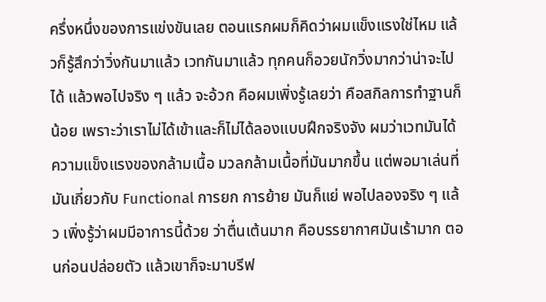ครึ่งหนึ่งของการแข่งขันเลย ตอนแรกผมก็คิดว่าผมแข็งแรงใช่ไหม แล้วก็รู้สึกว่าวิ่งกันมาแล้ว เวทกันมาแล้ว ทุกคนก็อวยนักวิ่งมากว่าน่าจะไปได้ แล้วพอไปจริง ๆ แล้ว จะอ้วก คือผมเพิ่งรู้เลยว่า คือสกิลการทำฐานก็น้อย เพราะว่าเราไม่ได้เข้าและก็ไม่ได้ลองแบบฝึกจริงจัง ผมว่าเวทมันได้ความแข็งแรงของกล้ามเนื้อ มวลกล้ามเนื้อที่มันมากขึ้น แต่พอมาเล่นที่มันเกี่ยวกับ Functional การยก การย้าย มันก็แย่ พอไปลองจริง ๆ แล้ว เพิ่งรู้ว่าผมมีอาการนี้ด้วย ว่าตื่นเต้นมาก คือบรรยากาศมันเร้ามาก ตอนก่อนปล่อยตัว แล้วเขาก็จะมาบรีฟ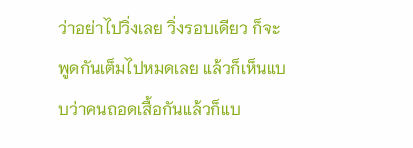ว่าอย่าไปวิ่งเลย วิ่งรอบเดียว ก็จะพูดกันเต็มไปหมดเลย แล้วก็เห็นแบบว่าคนถอดเสื้อกันแล้วก็แบ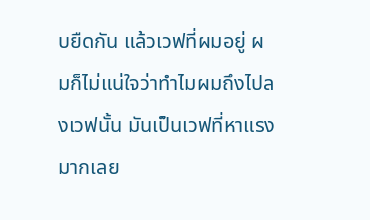บยืดกัน แล้วเวฟที่ผมอยู่ ผมก็ไม่แน่ใจว่าทำไมผมถึงไปลงเวฟนั้น มันเป็นเวฟที่หาแรงมากเลย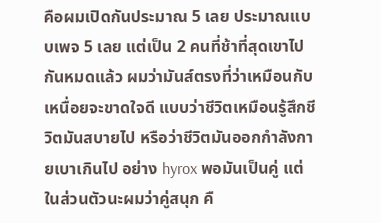คือผมเปิดกันประมาณ 5 เลย ประมาณแบบเพจ 5 เลย แต่เป็น 2 คนที่ช้าที่สุดเขาไปกันหมดแล้ว ผมว่ามันส์ตรงที่ว่าเหมือนกับเหนื่อยจะขาดใจดี แบบว่าชีวิตเหมือนรู้สึกชีวิตมันสบายไป หรือว่าชีวิตมันออกกำลังกายเบาเกินไป อย่าง hyrox พอมันเป็นคู่ แต่ในส่วนตัวนะผมว่าคู่สนุก คื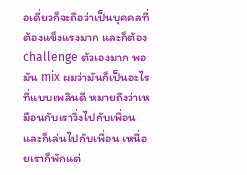อเดี่ยวก็จะถือว่าเป็นบุคคลที่ต้องแข็งแรงมาก และก็ต้อง challenge ตัวเองมาก พอมัน mix ผมว่ามันก็เป็นอะไรที่แบบเพลินดี หมายถึงว่าเหมือนกับเราวิ่งไปกับเพื่อนและก็เล่นไปกับเพื่อน เหนื่อยเราก็พักแต่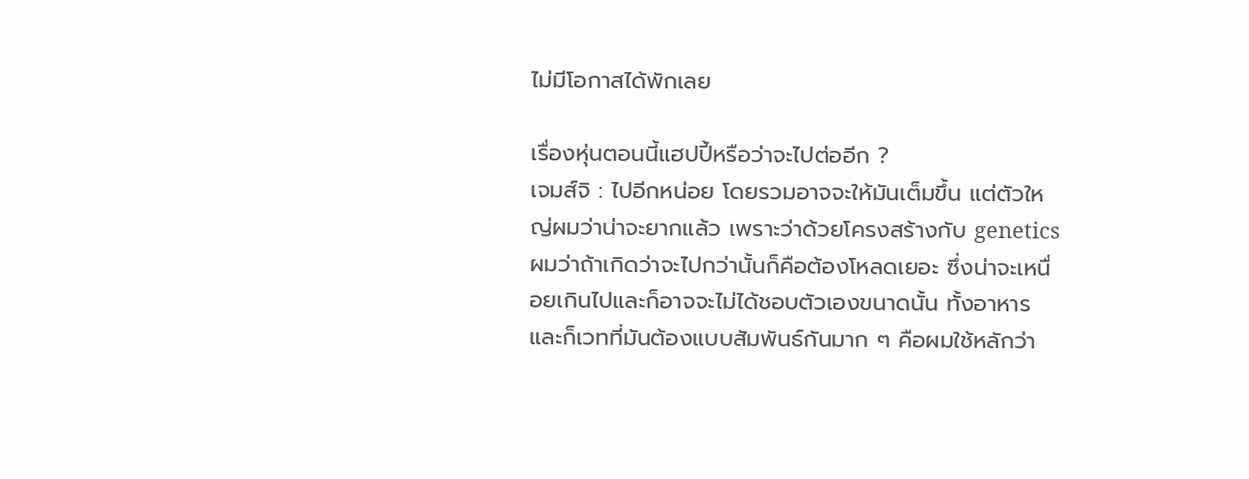ไม่มีโอกาสได้พักเลย

เรื่องหุ่นตอนนี้แฮปปี้หรือว่าจะไปต่ออีก ?
เจมส์จิ : ไปอีกหน่อย โดยรวมอาจจะให้มันเต็มขึ้น แต่ตัวใหญ่ผมว่าน่าจะยากแล้ว เพราะว่าด้วยโครงสร้างกับ genetics ผมว่าถ้าเกิดว่าจะไปกว่านั้นก็คือต้องโหลดเยอะ ซึ่งน่าจะเหนื่อยเกินไปและก็อาจจะไม่ได้ชอบตัวเองขนาดนั้น ทั้งอาหารและก็เวทที่มันต้องแบบสัมพันธ์กันมาก ๆ คือผมใช้หลักว่า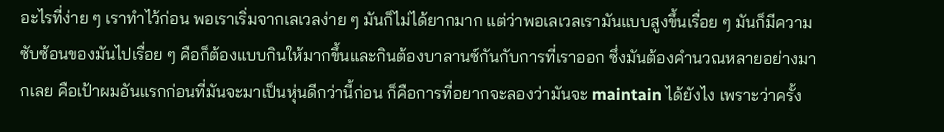อะไรที่ง่าย ๆ เราทำไว้ก่อน พอเราเริ่มจากเลเวลง่าย ๆ มันก็ไม่ได้ยากมาก แต่ว่าพอเลเวลเรามันแบบสูงขึ้นเรื่อย ๆ มันก็มีความซับซ้อนของมันไปเรื่อย ๆ คือก็ต้องแบบกินให้มากขึ้นและกินต้องบาลานซ์กันกับการที่เราออก ซึ่งมันต้องคำนวณหลายอย่างมากเลย คือเป้าผมอันแรกก่อนที่มันจะมาเป็นหุ่นดีกว่านี้ก่อน ก็คือการที่อยากจะลองว่ามันจะ maintain ได้ยังไง เพราะว่าครั้ง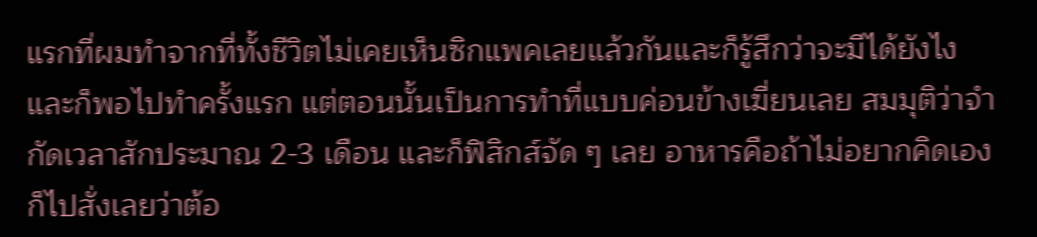แรกที่ผมทำจากที่ทั้งชีวิตไม่เคยเห็นซิกแพคเลยแล้วกันและก็รู้สึกว่าจะมีได้ยังไง และก็พอไปทำครั้งแรก แต่ตอนนั้นเป็นการทำที่แบบค่อนข้างเฆี่ยนเลย สมมุติว่าจำกัดเวลาสักประมาณ 2-3 เดือน และก็ฟิสิกส์จัด ๆ เลย อาหารคือถ้าไม่อยากคิดเองก็ไปสั่งเลยว่าต้อ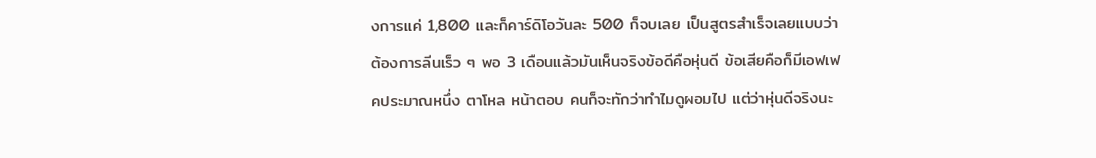งการแค่ 1,800 และก็คาร์ดิโอวันละ 500 ก็จบเลย เป็นสูตรสำเร็จเลยแบบว่าต้องการลีนเร็ว ๆ พอ 3 เดือนแล้วมันเห็นจริงข้อดีคือหุ่นดี ข้อเสียคือก็มีเอฟเฟคประมาณหนึ่ง ตาโหล หน้าตอบ คนก็จะทักว่าทำไมดูผอมไป แต่ว่าหุ่นดีจริงนะ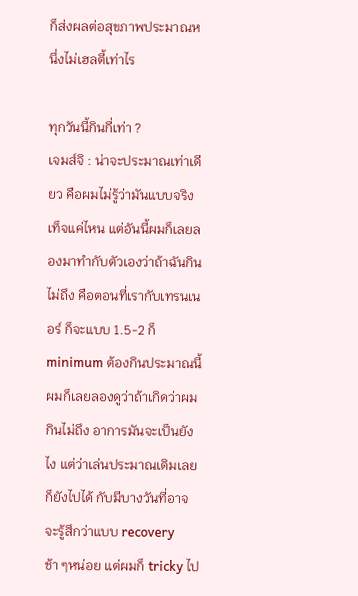ก็ส่งผลต่อสุขภาพประมาณหนึ่งไม่เฮลตี้เท่าไร

ทุกวันนี้กินกี่เท่า ?
เจมส์จิ : น่าจะประมาณเท่าเดียว คือผมไม่รู้ว่ามันแบบจริงเท็จแค่ไหน แต่อันนี้ผมก็เลยลองมาทำกับตัวเองว่าถ้าฉันกินไม่ถึง คือตอนที่เรากับเทรนเนอร์ ก็จะแบบ 1.5-2 ก็ minimum ต้องกินประมาณนี้ ผมก็เลยลองดูว่าถ้าเกิดว่าผมกินไม่ถึง อาการมันจะเป็นยังไง แต่ว่าเล่นประมาณเดิมเลย ก็ยังไปได้ กับมีบางวันที่อาจจะรู้สึกว่าแบบ recovery ช้า ๆหน่อย แต่ผมก็ tricky ไป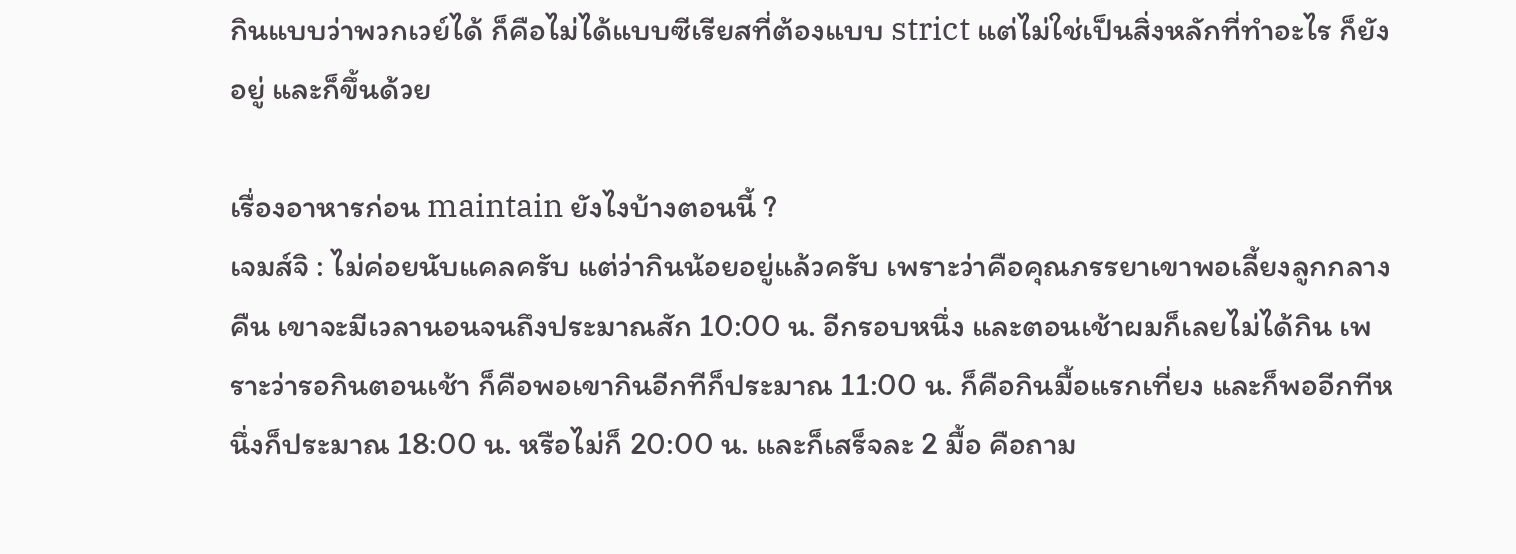กินแบบว่าพวกเวย์ได้ ก็คือไม่ได้แบบซีเรียสที่ต้องแบบ strict แต่ไม่ใช่เป็นสิ่งหลักที่ทำอะไร ก็ยังอยู่ และก็ขึ้นด้วย

เรื่องอาหารก่อน maintain ยังไงบ้างตอนนี้ ?
เจมส์จิ : ไม่ค่อยนับแคลครับ แต่ว่ากินน้อยอยู่แล้วครับ เพราะว่าคือคุณภรรยาเขาพอเลี้ยงลูกกลางคืน เขาจะมีเวลานอนจนถึงประมาณสัก 10:00 น. อีกรอบหนึ่ง และตอนเช้าผมก็เลยไม่ได้กิน เพราะว่ารอกินตอนเช้า ก็คือพอเขากินอีกทีก็ประมาณ 11:00 น. ก็คือกินมื้อแรกเที่ยง และก็พออีกทีหนึ่งก็ประมาณ 18:00 น. หรือไม่ก็ 20:00 น. และก็เสร็จละ 2 มื้อ คือถาม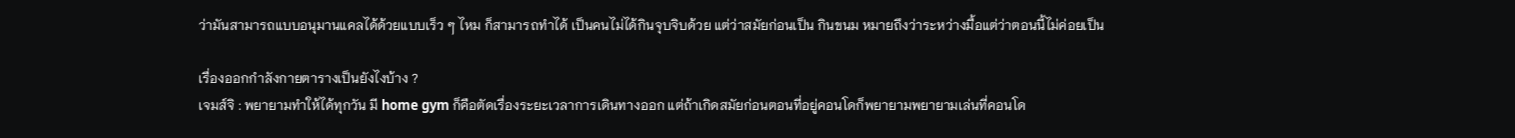ว่ามันสามารถแบบอนุมานแคลได้ด้วยแบบเร็ว ๆ ไหม ก็สามารถทำได้ เป็นคนไม่ได้กินจุบจิบด้วย แต่ว่าสมัยก่อนเป็น กินขนม หมายถึงว่าระหว่างมื้อแต่ว่าตอนนี้ไม่ค่อยเป็น

เรื่องออกกำลังกายตารางเป็นยังไงบ้าง ?
เจมส์จิ : พยายามทำให้ได้ทุกวัน มี home gym ก็คือตัดเรื่องระยะเวลาการเดินทางออก แต่ถ้าเกิดสมัยก่อนตอนที่อยู่คอนโดก็พยายามพยายามเล่นที่คอนโด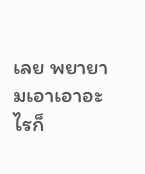เลย พยายามเอาเอาอะไรก็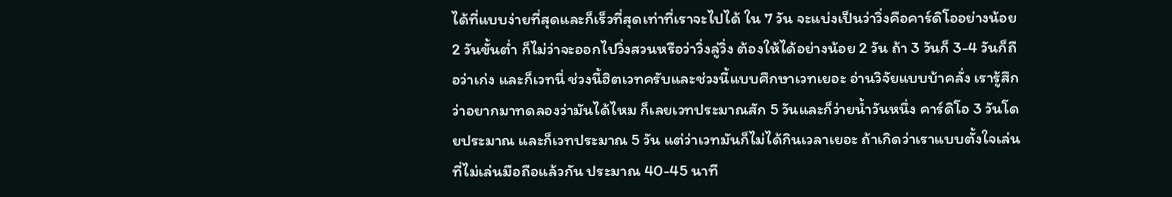ได้ที่แบบง่ายที่สุดและก็เร็วที่สุดเท่าที่เราจะไปได้ ใน 7 วัน จะแบ่งเป็นว่าวิ่งคือคาร์ดิโออย่างน้อย 2 วันขั้นต่ำ ก็ไม่ว่าจะออกไปวิ่งสวนหรือว่าวิ่งลู่วิ่ง ต้องให้ได้อย่างน้อย 2 วัน ถ้า 3 วันก็ 3-4 วันก็ถือว่าเก่ง และก็เวทนี่ ช่วงนี้ฮิตเวทครับและช่วงนี้แบบศึกษาเวทเยอะ อ่านวิจัยแบบบ้าคลั่ง เรารู้สึกว่าอยากมาทดลองว่ามันได้ไหม ก็เลยเวทประมาณสัก 5 วันและก็ว่ายน้ำวันหนึ่ง คาร์ดิโอ 3 วันโดยประมาณ และก็เวทประมาณ 5 วัน แต่ว่าเวทมันก็ไม่ได้กินเวลาเยอะ ถ้าเกิดว่าเราแบบตั้งใจเล่นที่ไม่เล่นมือถือแล้วกัน ประมาณ 40-45 นาที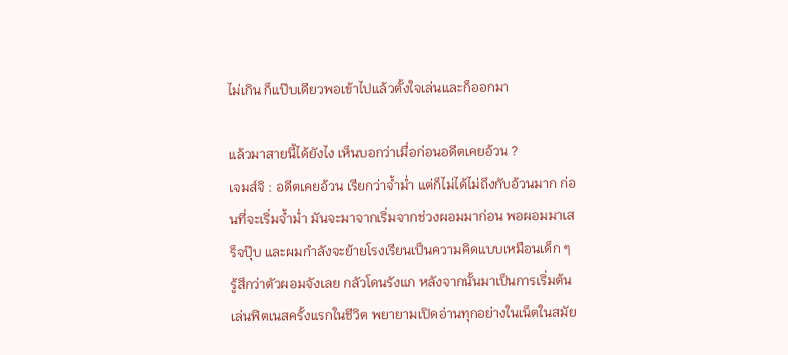ไม่เกิน ก็แป๊บเดียวพอเข้าไปแล้วตั้งใจเล่นและก็ออกมา

แล้วมาสายนี้ได้ยังไง เห็นบอกว่าเมื่อก่อนอดีตเคยอ้วน ?
เจมส์จิ : อดีตเคยอ้วน เรียกว่าจ้ำม่ำ แต่ก็ไม่ได้ไม่ถึงกับอ้วนมาก ก่อนที่จะเริ่มจ้ำม่ำ มันจะมาจากเริ่มจากช่วงผอมมาก่อน พอผอมมาเสร็จปุ๊บ และผมกำลังจะย้ายโรงเรียนเป็นความคิดแบบเหมือนเด็ก ๆ รู้สึกว่าตัวผอมจังเลย กลัวโดนรังแก หลังจากนั้นมาเป็นการเริ่มต้นเล่นฟิตเนสครั้งแรกในชีวิต พยายามเปิดอ่านทุกอย่างในเน็ตในสมัย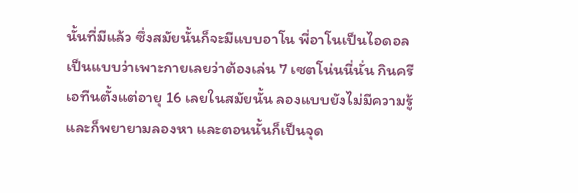นั้นที่มีแล้ว ซึ่งสมัยนั้นก็จะมีแบบอาโน พี่อาโนเป็นไอดอล เป็นแบบว่าเพาะกายเลยว่าต้องเล่น 7 เซตโน่นนี่นั่น กินครีเอทีนตั้งแต่อายุ 16 เลยในสมัยนั้น ลองแบบยังไม่มีความรู้ และก็พยายามลองหา และตอนนั้นก็เป็นจุด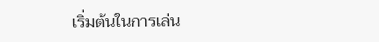เริ่มต้นในการเล่น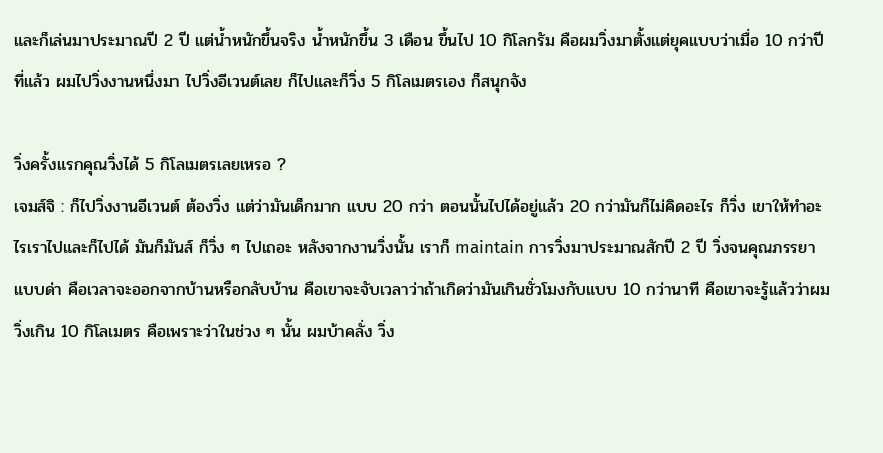และก็เล่นมาประมาณปี 2 ปี แต่น้ำหนักขึ้นจริง น้ำหนักขึ้น 3 เดือน ขึ้นไป 10 กิโลกรัม คือผมวิ่งมาตั้งแต่ยุคแบบว่าเมื่อ 10 กว่าปีที่แล้ว ผมไปวิ่งงานหนึ่งมา ไปวิ่งอีเวนต์เลย ก็ไปและก็วิ่ง 5 กิโลเมตรเอง ก็สนุกจัง

วิ่งครั้งแรกคุณวิ่งได้ 5 กิโลเมตรเลยเหรอ ?
เจมส์จิ : ก็ไปวิ่งงานอีเวนต์ ต้องวิ่ง แต่ว่ามันเด็กมาก แบบ 20 กว่า ตอนนั้นไปได้อยู่แล้ว 20 กว่ามันก็ไม่คิดอะไร ก็วิ่ง เขาให้ทำอะไรเราไปและก็ไปได้ มันก็มันส์ ก็วิ่ง ๆ ไปเถอะ หลังจากงานวิ่งนั้น เราก็ maintain การวิ่งมาประมาณสักปี 2 ปี วิ่งจนคุณภรรยาแบบด่า คือเวลาจะออกจากบ้านหรือกลับบ้าน คือเขาจะจับเวลาว่าถ้าเกิดว่ามันเกินชั่วโมงกับแบบ 10 กว่านาที คือเขาจะรู้แล้วว่าผมวิ่งเกิน 10 กิโลเมตร คือเพราะว่าในช่วง ๆ นั้น ผมบ้าคลั่ง วิ่ง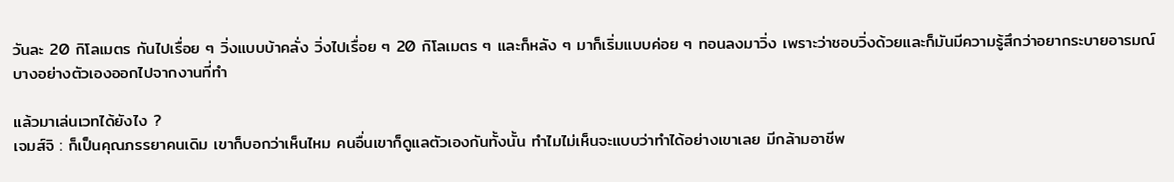วันละ 20 กิโลเมตร กันไปเรื่อย ๆ วิ่งแบบบ้าคลั่ง วิ่งไปเรื่อย ๆ 20 กิโลเมตร ๆ และก็หลัง ๆ มาก็เริ่มแบบค่อย ๆ ทอนลงมาวิ่ง เพราะว่าชอบวิ่งด้วยและก็มันมีความรู้สึกว่าอยากระบายอารมณ์บางอย่างตัวเองออกไปจากงานที่ทำ

แล้วมาเล่นเวทได้ยังไง ?
เจมส์จิ : ก็เป็นคุณภรรยาคนเดิม เขาก็บอกว่าเห็นไหม คนอื่นเขาก็ดูแลตัวเองกันทั้งนั้น ทำไมไม่เห็นจะแบบว่าทำได้อย่างเขาเลย มีกล้ามอาชีพ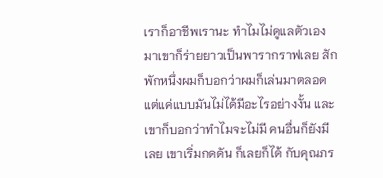เราก็อาชีพเรานะ ทำไมไม่ดูแลตัวเอง มาเขาก็ร่ายยาวเป็นพารากราฟเลย สักพักหนึ่งผมก็บอกว่าผมก็เล่นมาตลอด แต่แค่แบบมันไม่ได้มีอะไรอย่างงั้น และเขาก็บอกว่าทำไมจะไม่มี คนอื่นก็ยังมีเลย เขาเริ่มกดดัน ก็เลยก็ได้ กับคุณภร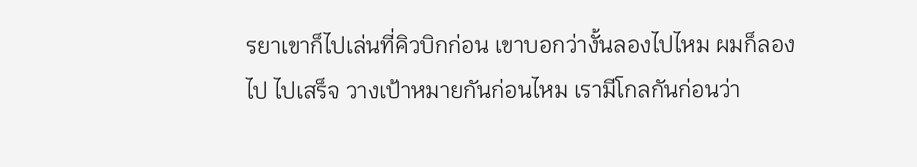รยาเขาก็ไปเล่นที่คิวบิกก่อน เขาบอกว่างั้นลองไปไหม ผมก็ลองไป ไปเสร็จ วางเป้าหมายกันก่อนไหม เรามีโกลกันก่อนว่า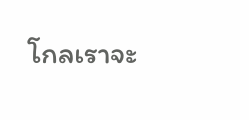โกลเราจะ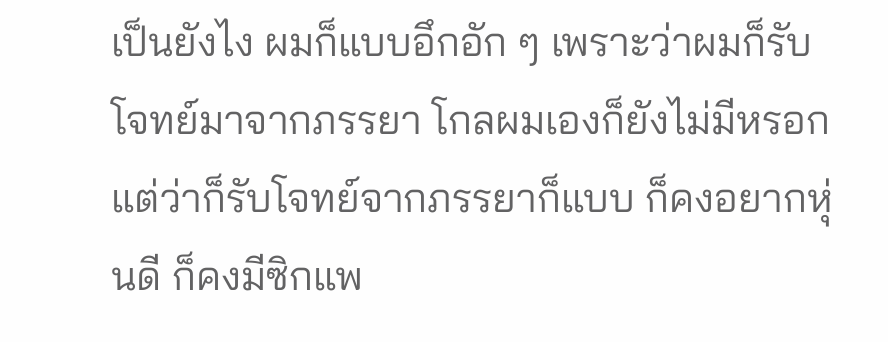เป็นยังไง ผมก็แบบอึกอัก ๆ เพราะว่าผมก็รับโจทย์มาจากภรรยา โกลผมเองก็ยังไม่มีหรอก แต่ว่าก็รับโจทย์จากภรรยาก็แบบ ก็คงอยากหุ่นดี ก็คงมีซิกแพ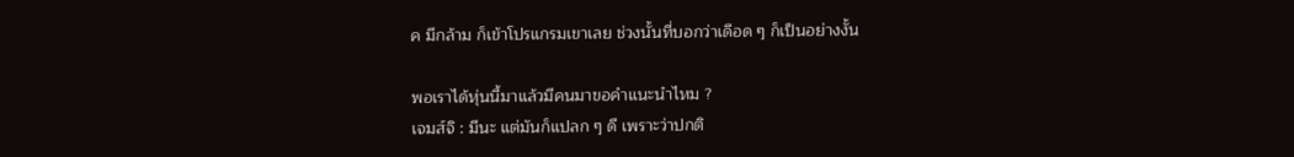ค มีกล้าม ก็เข้าโปรแกรมเขาเลย ช่วงนั้นที่บอกว่าเดือด ๆ ก็เป็นอย่างงั้น

พอเราได้หุ่นนี้มาแล้วมีคนมาขอคำแนะนำไหม ?
เจมส์จิ : มีนะ แต่มันก็แปลก ๆ ดี เพราะว่าปกติ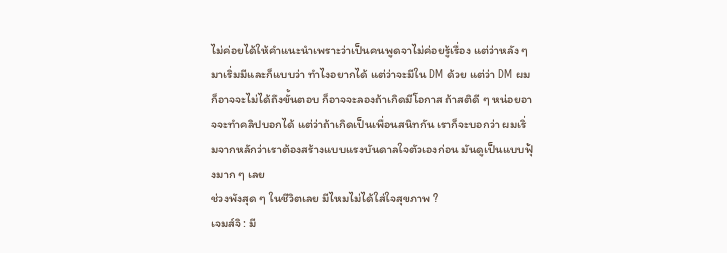ไม่ค่อยได้ให้คำแนะนำเพราะว่าเป็นคนพูดจาไม่ค่อยรู้เรื่อง แต่ว่าหลัง ๆ มาเริ่มมีและก็แบบว่า ทำไงอยากได้ แต่ว่าจะมีใน DM ด้วย แต่ว่า DM ผมก็อาจจะไม่ได้ถึงขั้นตอบ ก็อาจจะลองถ้าเกิดมีโอกาส ถ้าสติดี ๆ หน่อยอาจจะทำคลิปบอกได้ แต่ว่าถ้าเกิดเป็นเพื่อนสนิทกัน เราก็จะบอกว่า ผมเริ่มจากหลักว่าเราต้องสร้างแบบแรงบันดาลใจตัวเองก่อน มันดูเป็นแบบฟุ้งมาก ๆ เลย
ช่วงพังสุด ๆ ในชีวิตเลย มีไหมไม่ได้ใส่ใจสุขภาพ ?
เจมส์จิ : มี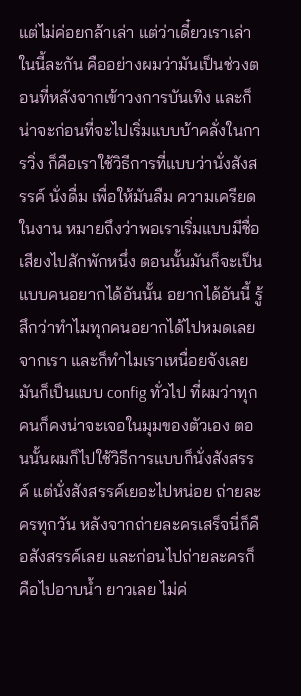แต่ไม่ค่อยกล้าเล่า แต่ว่าเดี๋ยวเราเล่าในนี้ละกัน คืออย่างผมว่ามันเป็นช่วงตอนที่หลังจากเข้าวงการบันเทิง และก็น่าจะก่อนที่จะไปเริ่มแบบบ้าคลั่งในการวิ่ง ก็คือเราใช้วิธีการที่แบบว่านั่งสังสรรค์ นั่งดื่ม เพื่อให้มันลืม ความเครียดในงาน หมายถึงว่าพอเราเริ่มแบบมีชื่อเสียงไปสักพักหนึ่ง ตอนนั้นมันก็จะเป็นแบบคนอยากได้อันนั้น อยากได้อันนี้ รู้สึกว่าทำไมทุกคนอยากได้ไปหมดเลย จากเรา และก็ทำไมเราเหนื่อยจังเลย มันก็เป็นแบบ config ทั่วไป ที่ผมว่าทุกคนก็คงน่าจะเจอในมุมของตัวเอง ตอนนั้นผมก็ไปใช้วิธีการแบบก็นั่งสังสรรค์ แต่นั่งสังสรรค์เยอะไปหน่อย ถ่ายละครทุกวัน หลังจากถ่ายละครเสร็จนี่ก็คือสังสรรค์เลย และก่อนไปถ่ายละครก็คือไปอาบน้ำ ยาวเลย ไม่ค่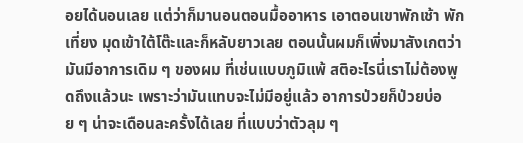อยได้นอนเลย แต่ว่าก็มานอนตอนมื้ออาหาร เอาตอนเขาพักเช้า พักเที่ยง มุดเข้าใต้โต๊ะและก็หลับยาวเลย ตอนนั้นผมก็เพิ่งมาสังเกตว่ามันมีอาการเดิม ๆ ของผม ที่เช่นแบบภูมิแพ้ สติอะไรนี่เราไม่ต้องพูดถึงแล้วนะ เพราะว่ามันแทบจะไม่มีอยู่แล้ว อาการป่วยก็ป่วยบ่อย ๆ น่าจะเดือนละครั้งได้เลย ที่แบบว่าตัวลุม ๆ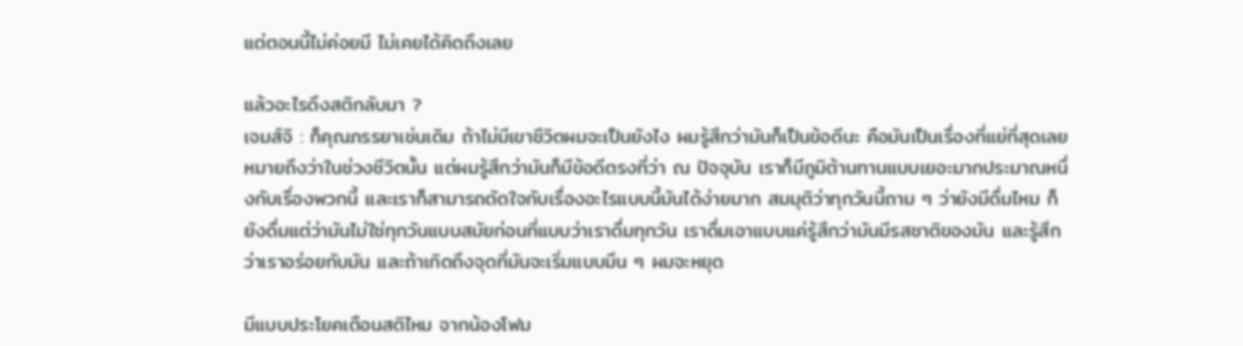แต่ตอนนี้ไม่ค่อยมี ไม่เคยได้คิดถึงเลย

แล้วอะไรดึงสติกลับมา ?
เจมส์จิ : ก็คุณภรรยาเช่นเดิม ถ้าไม่มีเขาชีวิตผมจะเป็นยังไง ผมรู้สึกว่ามันก็เป็นข้อดีนะ คือมันเป็นเรื่องที่แย่ที่สุดเลย หมายถึงว่าในช่วงชีวิตนั้น แต่ผมรู้สึกว่ามันก็มีข้อดีตรงที่ว่า ณ ปัจจุบัน เราก็มีภูมิต้านทานแบบเยอะมากประมาณหนึ่งกับเรื่องพวกนี้ และเราก็สามารถตัดใจกับเรื่องอะไรแบบนี้มันได้ง่ายมาก สมมุติว่าทุกวันนี้ถาม ๆ ว่ายังมีดื่มไหม ก็ยังดื่มแต่ว่ามันไม่ใช่ทุกวันแบบสมัยก่อนที่แบบว่าเราดื่มทุกวัน เราดื่มเอาแบบแค่รู้สึกว่ามันมีรสชาติของมัน และรู้สึกว่าเราอร่อยกับมัน และถ้าเกิดถึงจุดที่มันจะเริ่มแบบมึน ๆ ผมจะหยุด

มีแบบประโยคเตือนสติไหม จากน้องโฟม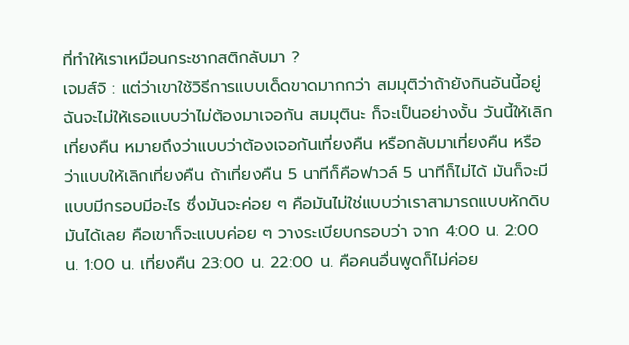ที่ทำให้เราเหมือนกระชากสติกลับมา ?
เจมส์จิ : แต่ว่าเขาใช้วิธีการแบบเด็ดขาดมากกว่า สมมุติว่าถ้ายังกินอันนี้อยู่ ฉันจะไม่ให้เธอแบบว่าไม่ต้องมาเจอกัน สมมุตินะ ก็จะเป็นอย่างงั้น วันนี้ให้เลิกเที่ยงคืน หมายถึงว่าแบบว่าต้องเจอกันเที่ยงคืน หรือกลับมาเที่ยงคืน หรือว่าแบบให้เลิกเที่ยงคืน ถ้าเที่ยงคืน 5 นาทีก็คือฟาวล์ 5 นาทีก็ไม่ได้ มันก็จะมีแบบมีกรอบมีอะไร ซึ่งมันจะค่อย ๆ คือมันไม่ใช่แบบว่าเราสามารถแบบหักดิบมันได้เลย คือเขาก็จะแบบค่อย ๆ วางระเบียบกรอบว่า จาก 4:00 น. 2:00 น. 1:00 น. เที่ยงคืน 23:00 น. 22:00 น. คือคนอื่นพูดก็ไม่ค่อย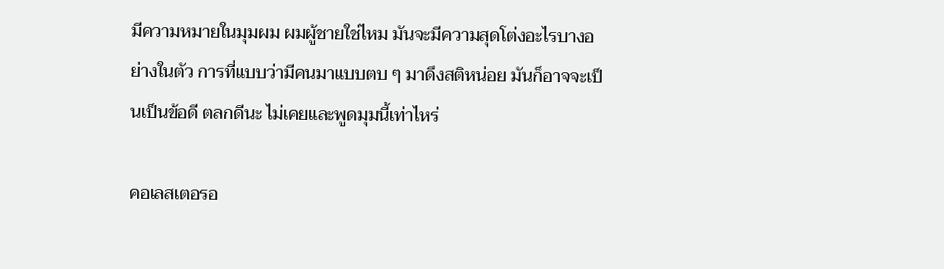มีความหมายในมุมผม ผมผู้ชายใช่ไหม มันจะมีความสุดโต่งอะไรบางอย่างในตัว การที่แบบว่ามีคนมาแบบตบ ๆ มาดึงสติหน่อย มันก็อาจจะเป็นเป็นข้อดี ตลกดีนะ ไม่เคยและพูดมุมนี้เท่าไหร่

คอเลสเตอรอ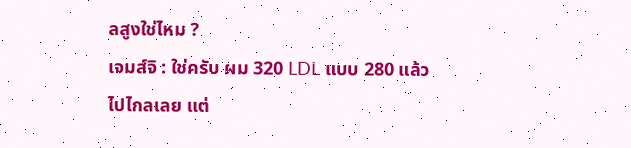ลสูงใช่ไหม ?
เจมส์จิ : ใช่ครับ ผม 320 LDL แบบ 280 แล้วไปไกลเลย แต่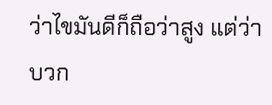ว่าไขมันดีก็ถือว่าสูง แต่ว่าบวก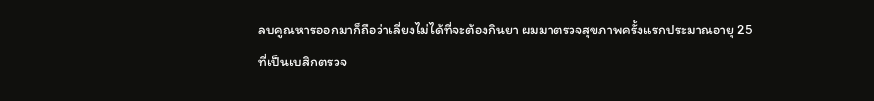ลบคูณหารออกมาก็ถือว่าเลี่ยงไม่ได้ที่จะต้องกินยา ผมมาตรวจสุขภาพครั้งแรกประมาณอายุ 25 ที่เป็นเบสิกตรวจ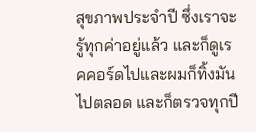สุขภาพประจำปี ซึ่งเราจะรู้ทุกค่าอยู่แล้ว และก็ดูเรคคอร์ดไปและผมก็ทิ้งมันไปตลอด และก็ตรวจทุกปี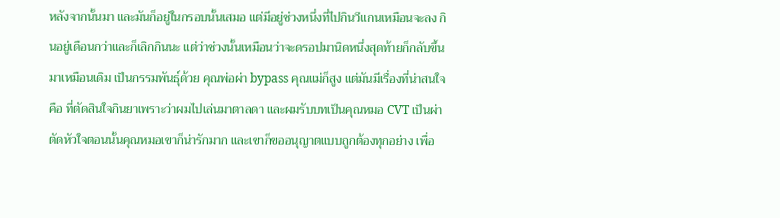หลังจากนั้นมา และมันก็อยู่ในกรอบนั้นเสมอ แต่มีอยู่ช่วงหนึ่งที่ไปกินวีแกนเหมือนจะลง กินอยู่เดือนกว่าและก็เลิกกินนะ แต่ว่าช่วงนั้นเหมือนว่าจะดรอปมานิดหนึ่งสุดท้ายก็กลับขึ้นมาเหมือนเดิม เป็นกรรมพันธุ์ด้วย คุณพ่อผ่า bypass คุณแม่ก็สูง แต่มันมีเรื่องที่น่าสนใจคือ ที่ตัดสินใจกินยาเพราะว่าผมไปเล่นมาตาลดา และผมรับบทเป็นคุณหมอ CVT เป็นผ่าตัดหัวใจตอนนั้นคุณหมอเขาก็น่ารักมาก และเขาก็ขออนุญาตแบบถูกต้องทุกอย่าง เพื่อ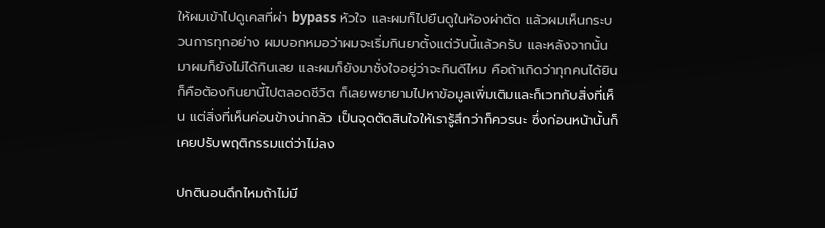ให้ผมเข้าไปดูเคสที่ผ่า bypass หัวใจ และผมก็ไปยืนดูในห้องผ่าตัด แล้วผมเห็นกระบวนการทุกอย่าง ผมบอกหมอว่าผมจะเริ่มกินยาตั้งแต่วันนี้แล้วครับ และหลังจากนั้นมาผมก็ยังไม่ได้กินเลย และผมก็ยังมาชั่งใจอยู่ว่าจะกินดีไหม คือถ้าเกิดว่าทุกคนได้ยินก็คือต้องกินยานี้ไปตลอดชีวิต ก็เลยพยายามไปหาข้อมูลเพิ่มเติมและก็เวทกับสิ่งที่เห็น แต่สิ่งที่เห็นค่อนข้างน่ากลัว เป็นจุดตัดสินใจให้เรารู้สึกว่าก็ควรนะ ซึ่งก่อนหน้านั้นก็เคยปรับพฤติกรรมแต่ว่าไม่ลง

ปกตินอนดึกไหมถ้าไม่มี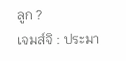ลูก ?
เจมส์จิ : ประมา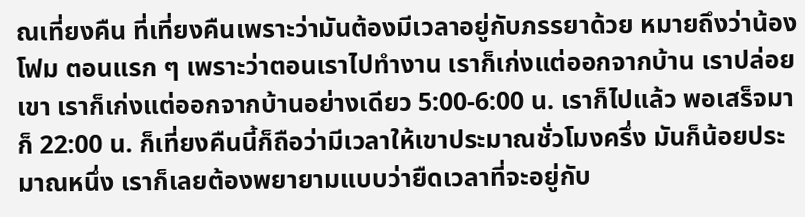ณเที่ยงคืน ที่เที่ยงคืนเพราะว่ามันต้องมีเวลาอยู่กับภรรยาด้วย หมายถึงว่าน้องโฟม ตอนแรก ๆ เพราะว่าตอนเราไปทำงาน เราก็เก่งแต่ออกจากบ้าน เราปล่อยเขา เราก็เก่งแต่ออกจากบ้านอย่างเดียว 5:00-6:00 น. เราก็ไปแล้ว พอเสร็จมาก็ 22:00 น. ก็เที่ยงคืนนี้ก็ถือว่ามีเวลาให้เขาประมาณชั่วโมงครึ่ง มันก็น้อยประมาณหนึ่ง เราก็เลยต้องพยายามแบบว่ายืดเวลาที่จะอยู่กับ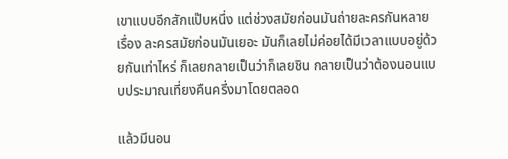เขาแบบอีกสักแป๊บหนึ่ง แต่ช่วงสมัยก่อนมันถ่ายละครกันหลายเรื่อง ละครสมัยก่อนมันเยอะ มันก็เลยไม่ค่อยได้มีเวลาแบบอยู่ด้วยกันเท่าไหร่ ก็เลยกลายเป็นว่าก็เลยชิน กลายเป็นว่าต้องนอนแบบประมาณเที่ยงคืนครึ่งมาโดยตลอด

แล้วมีนอน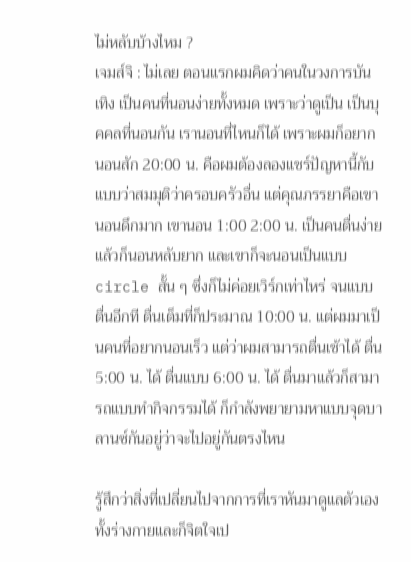ไม่หลับบ้างไหม ?
เจมส์จิ : ไม่เลย ตอนแรกผมคิดว่าคนในวงการบันเทิง เป็นคนที่นอนง่ายทั้งหมด เพราะว่าดูเป็น เป็นบุคคลที่นอนกัน เรานอนที่ไหนก็ได้ เพราะผมก็อยากนอนสัก 20:00 น. คือผมต้องลองแชร์ปัญหานี้กับแบบว่าสมมุติว่าครอบครัวอื่น แต่คุณภรรยาคือเขานอนดึกมาก เขานอน 1:00 2:00 น. เป็นคนตื่นง่ายแล้วก็นอนหลับยาก และเขาก็จะนอนเป็นแบบ circle สั้น ๆ ซึ่งก็ไม่ค่อยเวิร์กเท่าไหร่ จนแบบตื่นอีกที ตื่นเต็มที่ก็ประมาณ 10:00 น. แต่ผมมาเป็นคนที่อยากนอนเร็ว แต่ว่าผมสามารถตื่นเช้าได้ ตื่น 5:00 น. ได้ ตื่นแบบ 6:00 น. ได้ ตื่นมาแล้วก็สามารถแบบทำกิจกรรมได้ ก็กำลังพยายามหาแบบจุดบาลานซ์กันอยู่ว่าจะไปอยู่กันตรงไหน

รู้สึกว่าสิ่งที่เปลี่ยนไปจากการที่เราหันมาดูแลตัวเองทั้งร่างกายและก็จิตใจเป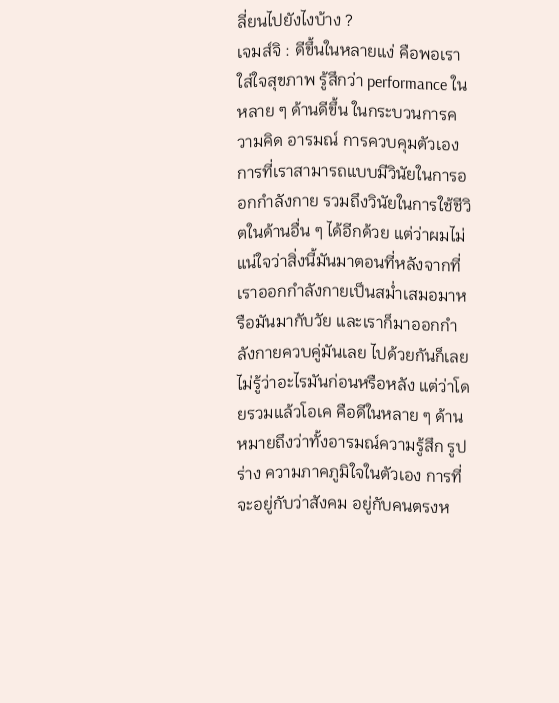ลี่ยนไปยังไงบ้าง ?
เจมส์จิ : ดีขึ้นในหลายแง่ คือพอเราใส่ใจสุขภาพ รู้สึกว่า performance ในหลาย ๆ ด้านดีขึ้น ในกระบวนการความคิด อารมณ์ การควบคุมตัวเอง การที่เราสามารถแบบมีวินัยในการออกกำลังกาย รวมถึงวินัยในการใช้ชีวิตในด้านอื่น ๆ ได้อีกด้วย แต่ว่าผมไม่แน่ใจว่าสิ่งนี้มันมาตอนที่หลังจากที่เราออกกำลังกายเป็นสม่ำเสมอมาหรือมันมากับวัย และเราก็มาออกกำลังกายควบคู่มันเลย ไปด้วยกันก็เลยไม่รู้ว่าอะไรมันก่อนหรือหลัง แต่ว่าโดยรวมแล้วโอเค คือดีในหลาย ๆ ด้าน หมายถึงว่าทั้งอารมณ์ความรู้สึก รูปร่าง ความภาคภูมิใจในตัวเอง การที่จะอยู่กับว่าสังคม อยู่กับคนตรงห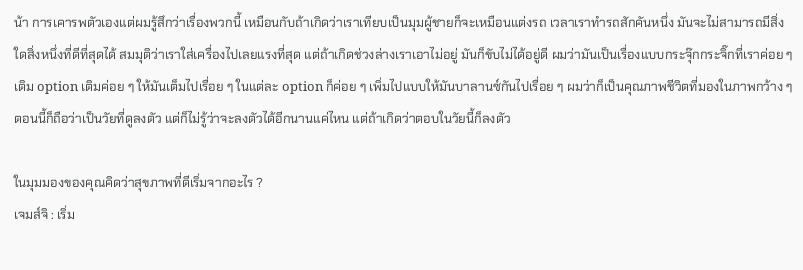น้า การเคารพตัวเองแต่ผมรู้สึกว่าเรื่องพวกนี้ เหมือนกับถ้าเกิดว่าเราเทียบเป็นมุมผู้ชายก็จะเหมือนแต่งรถ เวลาเราทำรถสักคันหนึ่ง มันจะไม่สามารถมีสิ่งใดสิ่งหนึ่งที่ดีที่สุดได้ สมมุติว่าเราใส่เครื่องไปเลยแรงที่สุด แต่ถ้าเกิดช่วงล่างเราเอาไม่อยู่ มันก็ขับไม่ได้อยู่ดี ผมว่ามันเป็นเรื่องแบบกระจุ๊กกระจิ๊กที่เราค่อย ๆ เติม option เติมค่อย ๆ ให้มันเต็มไปเรื่อย ๆ ในแต่ละ option ก็ค่อย ๆ เพิ่มไปแบบให้มันบาลานซ์กันไปเรื่อย ๆ ผมว่าก็เป็นคุณภาพชีวิตที่มองในภาพกว้าง ๆ ตอนนี้ก็ถือว่าเป็นวัยที่ดูลงตัว แต่ก็ไม่รู้ว่าจะลงตัวได้อีกนานแค่ไหน แต่ถ้าเกิดว่าตอบในวัยนี้ก็ลงตัว

ในมุมมองของคุณคิดว่าสุขภาพที่ดีเริ่มจากอะไร ?
เจมส์จิ : เริ่ม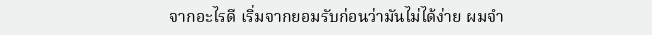จากอะไรดี เริ่มจากยอมรับก่อนว่ามันไม่ได้ง่าย ผมจำ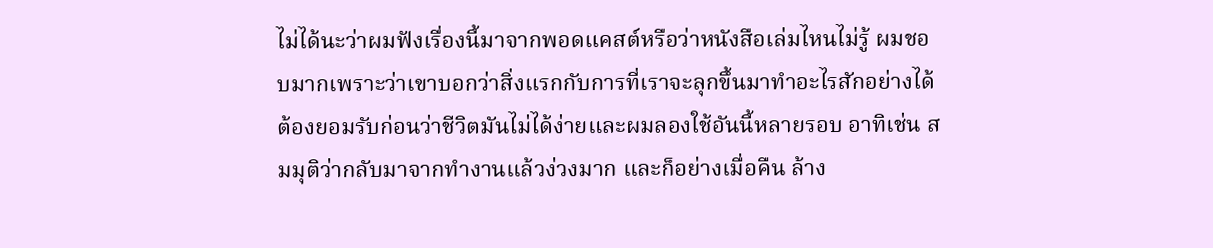ไม่ได้นะว่าผมฟังเรื่องนี้มาจากพอดแคสต์หรือว่าหนังสือเล่มไหนไม่รู้ ผมชอบมากเพราะว่าเขาบอกว่าสิ่งแรกกับการที่เราจะลุกขึ้นมาทำอะไรสักอย่างได้ ต้องยอมรับก่อนว่าชีวิตมันไม่ได้ง่ายและผมลองใช้อันนี้หลายรอบ อาทิเช่น สมมุติว่ากลับมาจากทำงานแล้วง่วงมาก และก็อย่างเมื่อคืน ล้าง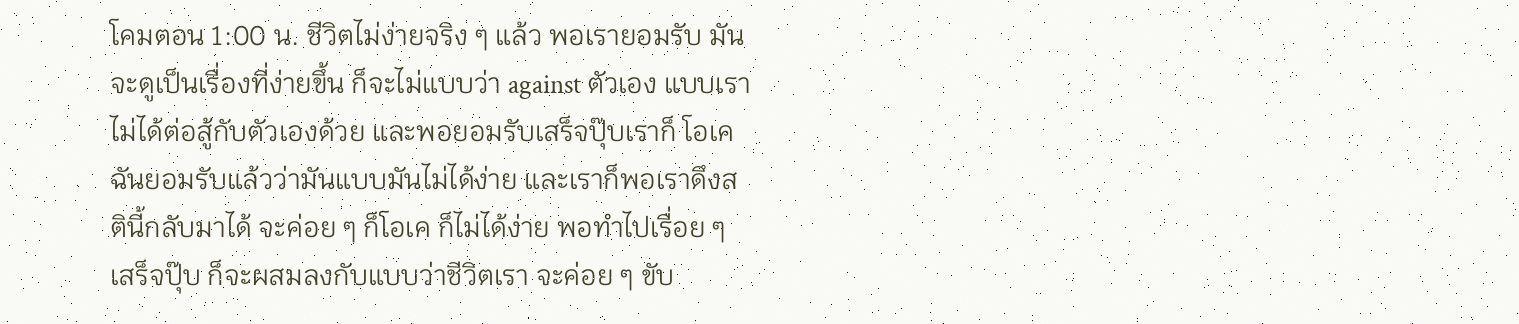โคมตอน 1:00 น. ชีวิตไม่ง่ายจริง ๆ แล้ว พอเรายอมรับ มันจะดูเป็นเรื่องที่ง่ายขึ้น ก็จะไม่แบบว่า against ตัวเอง แบบเราไม่ได้ต่อสู้กับตัวเองด้วย และพอยอมรับเสร็จปุ๊บเราก็ โอเค ฉันยอมรับแล้วว่ามันแบบมันไม่ได้ง่าย และเราก็พอเราดึงสตินี้กลับมาได้ จะค่อย ๆ ก็โอเค ก็ไม่ได้ง่าย พอทำไปเรื่อย ๆ เสร็จปุ๊บ ก็จะผสมลงกับแบบว่าชีวิตเรา จะค่อย ๆ ขับ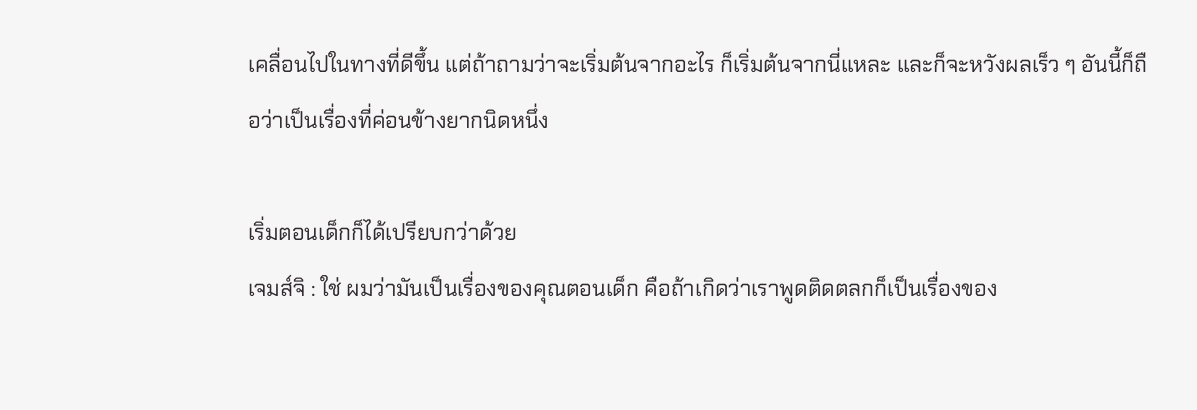เคลื่อนไปในทางที่ดีขึ้น แต่ถ้าถามว่าจะเริ่มต้นจากอะไร ก็เริ่มต้นจากนี่แหละ และก็จะหวังผลเร็ว ๆ อันนี้ก็ถือว่าเป็นเรื่องที่ค่อนข้างยากนิดหนึ่ง

เริ่มตอนเด็กก็ได้เปรียบกว่าด้วย
เจมส์จิ : ใช่ ผมว่ามันเป็นเรื่องของคุณตอนเด็ก คือถ้าเกิดว่าเราพูดติดตลกก็เป็นเรื่องของ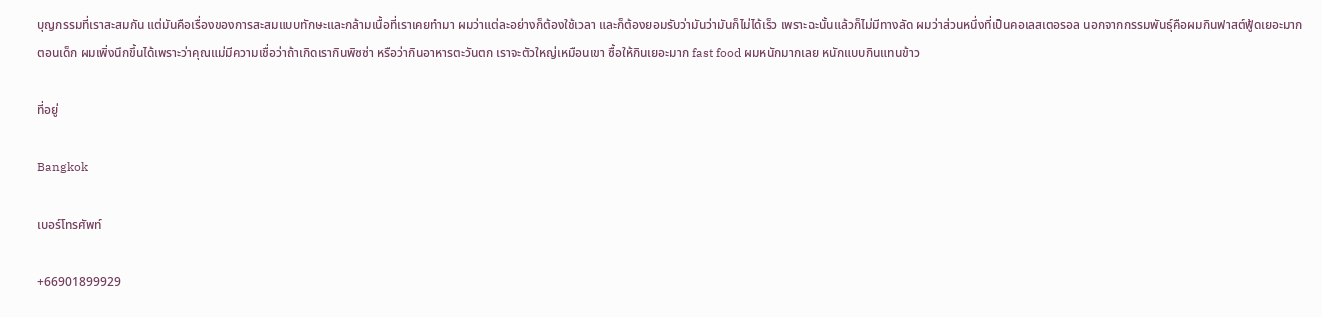บุญกรรมที่เราสะสมกัน แต่มันคือเรื่องของการสะสมแบบทักษะและกล้ามเนื้อที่เราเคยทำมา ผมว่าแต่ละอย่างก็ต้องใช้เวลา และก็ต้องยอมรับว่ามันว่ามันก็ไม่ได้เร็ว เพราะฉะนั้นแล้วก็ไม่มีทางลัด ผมว่าส่วนหนึ่งที่เป็นคอเลสเตอรอล นอกจากกรรมพันธุ์คือผมกินฟาสต์ฟู้ดเยอะมากตอนเด็ก ผมเพิ่งนึกขึ้นได้เพราะว่าคุณแม่มีความเชื่อว่าถ้าเกิดเรากินพิซซ่า หรือว่ากินอาหารตะวันตก เราจะตัวใหญ่เหมือนเขา ซื้อให้กินเยอะมาก fast food ผมหนักมากเลย หนักแบบกินแทนข้าว

ที่อยู่

Bangkok

เบอร์โทรศัพท์

+66901899929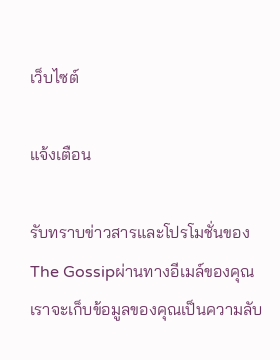เว็บไซต์

แจ้งเตือน

รับทราบข่าวสารและโปรโมชั่นของ The Gossipผ่านทางอีเมล์ของคุณ เราจะเก็บข้อมูลของคุณเป็นความลับ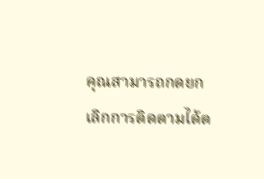คุณสามารถกดยกเลิกการติดตามได้ต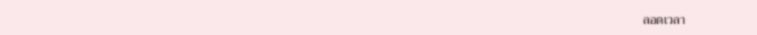ลอดเวลา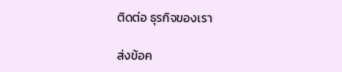ติดต่อ ธุรกิจของเรา

ส่งข้อค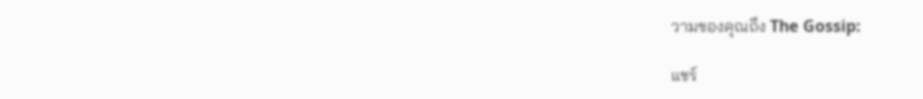วามของคุณถึง The Gossip:

แชร์